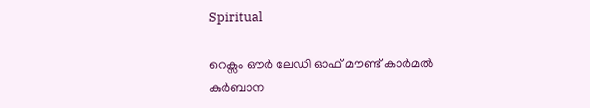Spiritual

റെക്സം ഔർ ലേഡി ഓഫ് മൗണ്ട് കാർമൽ കുർബാന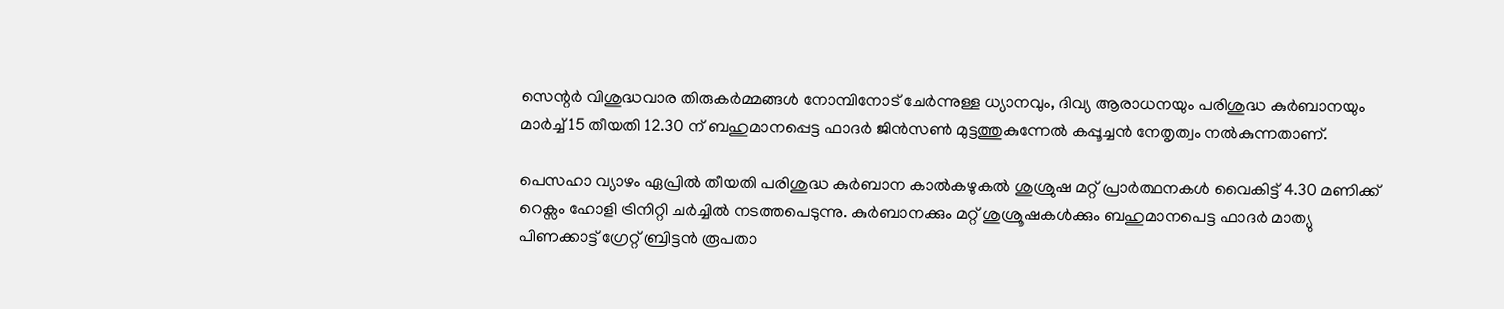സെന്റർ വിശുദ്ധവാര തിരുകർമ്മങ്ങൾ നോമ്പിനോട് ചേർന്നുള്ള ധ്യാനവും, ദിവ്യ ആരാധനയും പരിശുദ്ധ കുർബാനയും മാർച്ച് 15 തീയതി 12.30 ന് ബഹുമാനപ്പെട്ട ഫാദർ ജിൻസൺ മുട്ടത്തുകുന്നേൽ കപ്പൂച്ചൻ നേതൃത്വം നൽകുന്നതാണ്.

പെസഹാ വ്യാഴം ഏപ്രിൽ തീയതി പരിശുദ്ധ കുർബാന കാൽകഴുകൽ ശുശ്രുഷ മറ്റ് പ്രാർത്ഥനകൾ വൈകിട്ട് 4.30 മണിക്ക് റെക്സം ഹോളി ട്രിനിറ്റി ചർച്ചിൽ നടത്തപെടുന്നു. കുർബാനക്കും മറ്റ് ശുശ്രൂഷകൾക്കും ബഹുമാനപെട്ട ഫാദർ മാത്യു പിണക്കാട്ട് ഗ്രേറ്റ്‌ ബ്രിട്ടൻ രൂപതാ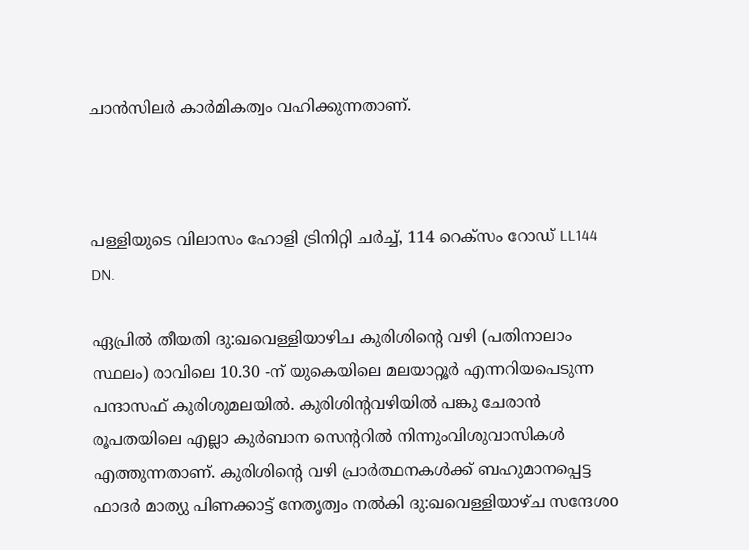ചാൻസിലർ കാർമികത്വം വഹിക്കുന്നതാണ്.



പള്ളിയുടെ വിലാസം ഹോളി ട്രിനിറ്റി ചർച്ച്, 114 റെക്സം റോഡ് LL144 DN.

ഏപ്രിൽ തീയതി ദു:ഖവെള്ളിയാഴിച കുരിശിന്റെ വഴി (പതിനാലാം സ്ഥലം) രാവിലെ 10.30 -ന് യുകെയിലെ മലയാറ്റൂർ എന്നറിയപെടുന്ന പന്ദാസഫ് കുരിശുമലയിൽ. കുരിശിന്റവഴിയിൽ പങ്കു ചേരാൻ രൂപതയിലെ എല്ലാ കുർബാന സെന്ററിൽ നിന്നുംവിശുവാസികൾ എത്തുന്നതാണ്. കുരിശിന്റെ വഴി പ്രാർത്ഥനകൾക്ക് ബഹുമാനപ്പെട്ട ഫാദർ മാത്യു പിണക്കാട്ട് നേതൃത്വം നൽകി ദു:ഖവെള്ളിയാഴ്ച സന്ദേശo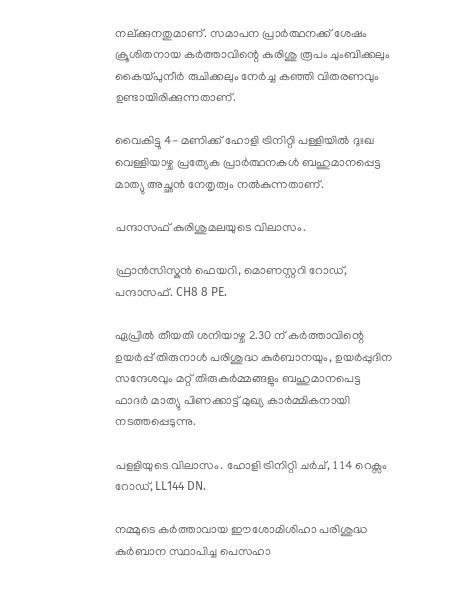നല്ക്കുനതുമാണ്. സമാപന പ്രാർത്ഥനക്ക് ശേഷം ക്രൂശിതനായ കർത്താവിന്റെ കുരിശു രൂപം ചുംബിക്കലും കൈയ്പുനീർ രുചിക്കലും നേർച്ച കഞ്ഞി വിതരണവും ഉണ്ടായിരിക്കുന്നതാണ്.

വൈകിട്ടു 4- മണിക്ക് ഹോളി ട്രിനിറ്റി പള്ളിയിൽ ദുഃഖ വെള്ളിയാഴ്ച പ്രത്യേക പ്രാർത്ഥനകൾ ബഹുമാനപ്പെട്ട മാത്യു അച്ഛൻ നേതൃത്വം നൽകുന്നതാണ്.

പന്ദാസഫ് കുരിശുമലയുടെ വിലാസം.

ഫ്രാൻസിസ്കൻ ഫെയറി, മൊണസ്റ്ററി റോഡ്, പന്ദാസഫ്. CH8 8 PE.

ഏപ്രിൽ തീയതി ശനിയാഴ്ച 2.30 ന് കർത്താവിന്റെ ഉയർപ്പ് തിരുനാൾ പരിശുദ്ധ കുർബാനയും, ഉയർപ്പുദിന സന്ദേശവും മറ്റ് തിരുകർമ്മങ്ങളും ബഹുമാനപെട്ട ഫാദർ മാത്യു പിണക്കാട്ട് മുഖ്യ കാർമ്മികനായി നടത്തപ്പെടുന്നു.

പളളിയുടെ വിലാസം. ഹോളി ട്രിനിറ്റി ചർച്, 1 14 റെക്സം റോഡ്, LL144 DN.

നമ്മുടെ കർത്താവായ ഈശോമിശിഹാ പരിശുദ്ധ കുർബാന സ്ഥാപിച്ച പെസഹാ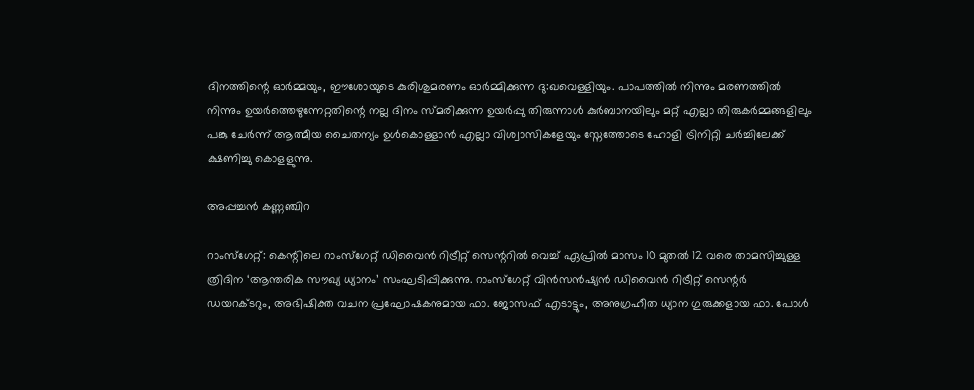ദിനത്തിന്റെ ഓർമ്മയും, ഈശോയുടെ കുരിശുമരണം ഓർമ്മിക്കുന്ന ദു:ഖവെള്ളിയും. പാപത്തിൽ നിന്നും മരണത്തിൽ നിന്നും ഉയർത്തെഴുന്നേറ്റതിന്റെ നല്ല ദിനം സ്മരിക്കുന്ന ഉയർപ്പു തിരുന്നാൾ കുർബാനയിലും മറ്റ് എല്ലാ തിരുകർമ്മങ്ങളിലും പങ്കു ചേർന്ന് ആത്മീയ ചൈതന്യം ഉൾകൊള്ളാൻ എല്ലാ വിശ്വാസികളേയും സ്നേത്തോടെ ഹോളി ട്രിനിറ്റി ചർച്ചിലേക്ക് ക്ഷണിച്ചു കൊളളുന്നു.

അപ്പച്ചൻ കണ്ണഞ്ചിറ

റാംസ്‌ഗേറ്റ്: കെന്റിലെ റാംസ്‌ഗേറ്റ് ഡിവൈൻ റിട്രീറ്റ് സെന്ററിൽ വെച്ച് ഏപ്രിൽ മാസം 10 മുതൽ 12 വരെ താമസിച്ചുള്ള ത്രിദിന ‘ആന്തരിക സൗഖ്യ ധ്യാനം’ സംഘടിപ്പിക്കുന്നു. റാംസ്‌ഗേറ്റ് വിൻസൻഷ്യൻ ഡിവൈൻ റിട്രീറ്റ് സെന്റർ ഡയറക്ടറും, അഭിഷിക്ത വചന പ്രഘോഷകനുമായ ഫാ. ജോസഫ് എടാട്ടും, അനുഗ്രഹീത ധ്യാന ഗുരുക്കളായ ഫാ. പോൾ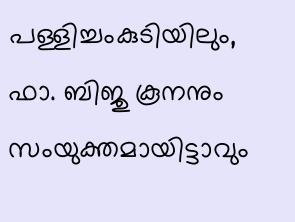പള്ളിച്ചംകുടിയിലും, ഫാ. ബിജു കൂനനും സംയുക്തമായിട്ടാവും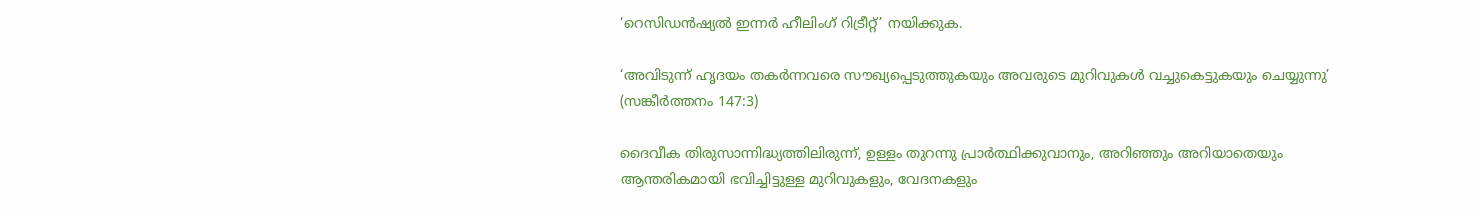‘റെസിഡൻഷ്യൽ ഇന്നർ ഹീലിംഗ് റിട്രീറ്റ്’ നയിക്കുക.

‘അവിടുന്ന് ഹൃദയം തകർന്നവരെ സൗഖ്യപ്പെടുത്തുകയും അവരുടെ മുറിവുകൾ വച്ചുകെട്ടുകയും ചെയ്യുന്നു’ (സങ്കീർത്തനം 147:3)

ദൈവീക തിരുസാന്നിദ്ധ്യത്തിലിരുന്ന്, ഉള്ളം തുറന്നു പ്രാർത്ഥിക്കുവാനും, അറിഞ്ഞും അറിയാതെയും ആന്തരികമായി ഭവിച്ചിട്ടുള്ള മുറിവുകളും, വേദനകളും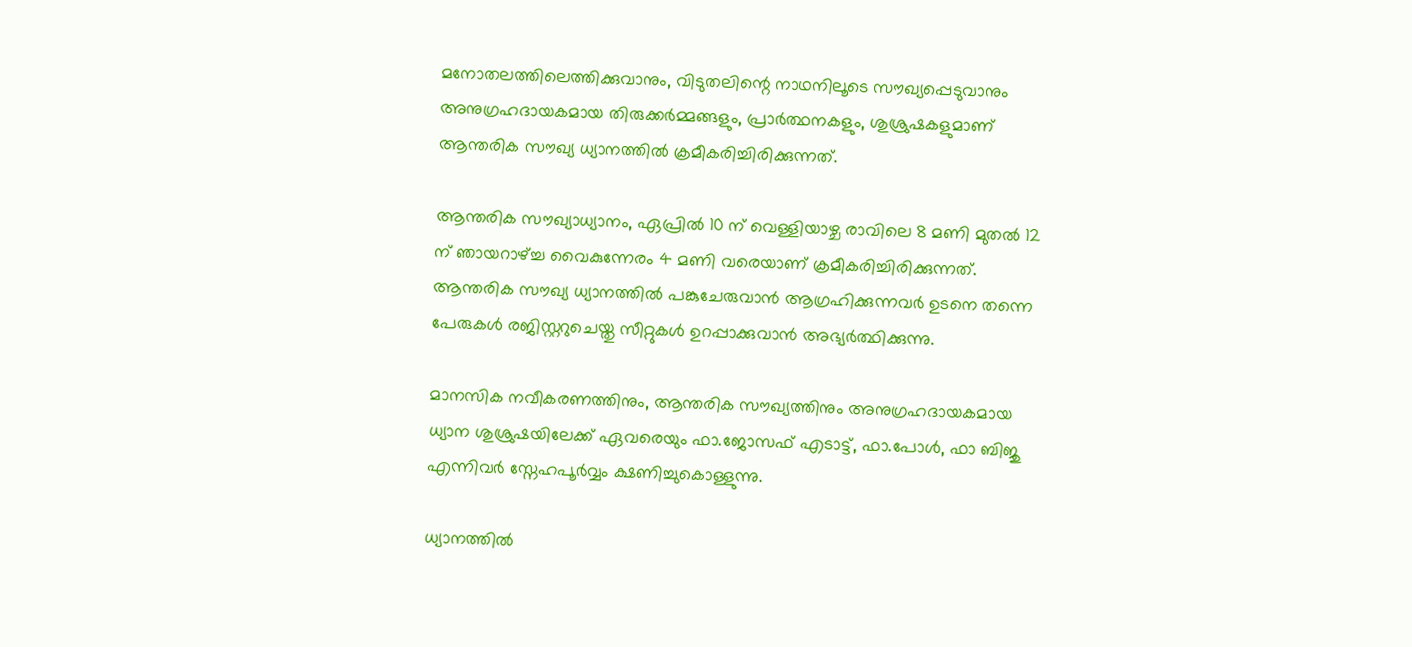മനോതലത്തിലെത്തിക്കുവാനും, വിടുതലിന്റെ നാഥനിലൂടെ സൗഖ്യപ്പെടുവാനും അനുഗ്രഹദായകമായ തിരുക്കർമ്മങ്ങളും, പ്രാർത്ഥനകളും, ശുശ്രുഷകളുമാണ് ആന്തരിക സൗഖ്യ ധ്യാനത്തിൽ ക്രമീകരിച്ചിരിക്കുന്നത്.

ആന്തരിക സൗഖ്യാധ്യാനം, ഏപ്രിൽ 10 ന് വെള്ളിയാഴ്ച രാവിലെ 8 മണി മുതൽ 12 ന് ഞായറാഴ്ച്ച വൈകുന്നേരം 4 മണി വരെയാണ് ക്രമീകരിച്ചിരിക്കുന്നത്. ആന്തരിക സൗഖ്യ ധ്യാനത്തിൽ പങ്കുചേരുവാൻ ആഗ്രഹിക്കുന്നവർ ഉടനെ തന്നെ പേരുകൾ രജിസ്റ്ററുചെയ്തു സീറ്റുകൾ ഉറപ്പാക്കുവാൻ അഭ്യർത്ഥിക്കുന്നു.

മാനസിക നവീകരണത്തിനും, ആന്തരിക സൗഖ്യത്തിനും അനുഗ്രഹദായകമായ ധ്യാന ശുശ്രുഷയിലേക്ക് ഏവരെയും ഫാ.ജോസഫ് എടാട്ട്, ഫാ.പോൾ, ഫാ ബിജു എന്നിവർ സ്നേഹപൂർവ്വം ക്ഷണിച്ചുകൊള്ളുന്നു.

ധ്യാനത്തിൽ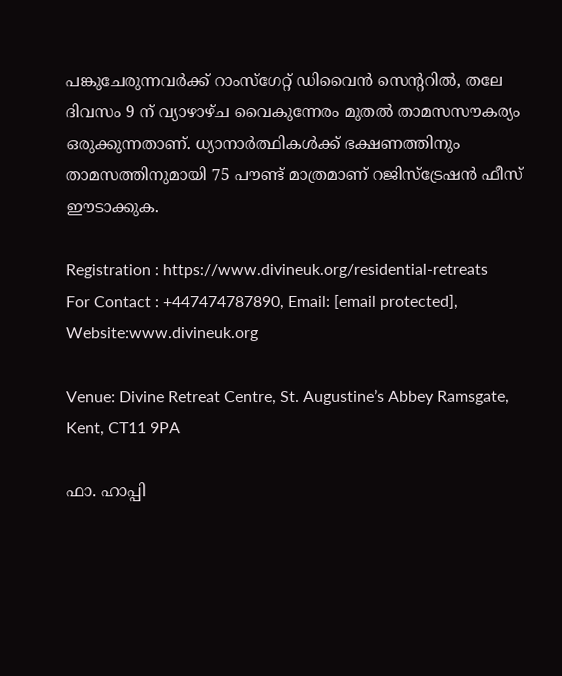പങ്കുചേരുന്നവർക്ക് റാംസ്ഗേറ്റ് ഡിവൈൻ സെന്ററിൽ, തലേ ദിവസം 9 ന് വ്യാഴാഴ്ച വൈകുന്നേരം മുതൽ താമസസൗകര്യം ഒരുക്കുന്നതാണ്. ധ്യാനാർത്ഥികൾക്ക് ഭക്ഷണത്തിനും താമസത്തിനുമായി 75 പൗണ്ട് മാത്രമാണ് റജിസ്ട്രേഷൻ ഫീസ്‌ ഈടാക്കുക.

Registration : https://www.divineuk.org/residential-retreats
For Contact : +447474787890, Email: [email protected], Website:www.divineuk.org

Venue: Divine Retreat Centre, St. Augustine’s Abbey Ramsgate, Kent, CT11 9PA

ഫാ. ഹാപ്പി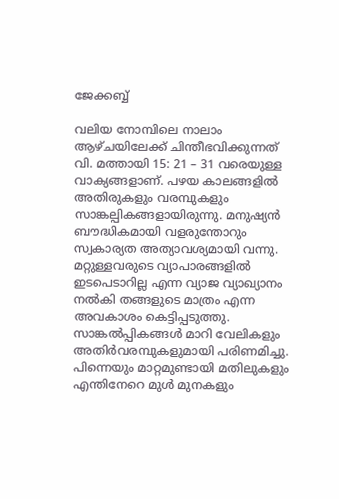ജേക്കബ്ബ്

വലിയ നോമ്പിലെ നാലാം ആഴ്ചയിലേക്ക് ചിന്തീഭവിക്കുന്നത് വി. മത്തായി 15: 21 – 31 വരെയുള്ള വാക്യങ്ങളാണ്. പഴയ കാലങ്ങളിൽ അതിരുകളും വരമ്പുകളും സാങ്കല്പികങ്ങളായിരുന്നു. മനുഷ്യൻ ബൗദ്ധികമായി വളരുന്തോറും സ്വകാര്യത അത്യാവശ്യമായി വന്നു. മറ്റുള്ളവരുടെ വ്യാപാരങ്ങളിൽ ഇടപെടാറില്ല എന്ന വ്യാജ വ്യാഖ്യാനം നൽകി തങ്ങളുടെ മാത്രം എന്ന അവകാശം കെട്ടിപ്പടുത്തു. സാങ്കൽപ്പികങ്ങൾ മാറി വേലികളും അതിർവരമ്പുകളുമായി പരിണമിച്ചു. പിന്നെയും മാറ്റമുണ്ടായി മതിലുകളും എന്തിനേറെ മുൾ മുനകളും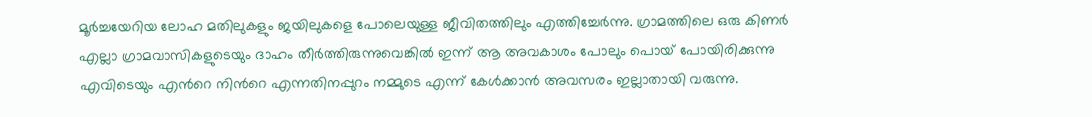മൂർച്ചയേറിയ ലോഹ മതിലുകളും ജയിലുകളെ പോലെയുള്ള ജീവിതത്തിലും എത്തിച്ചേർന്നു. ഗ്രാമത്തിലെ ഒരു കിണർ എല്ലാ ഗ്രാമവാസികളുടെയും ദാഹം തീർത്തിരുന്നുവെങ്കിൽ ഇന്ന് ആ അവകാശം പോലും പൊയ് പോയിരിക്കുന്നു എവിടെയും എൻറെ നിൻറെ എന്നതിനപ്പുറം നമ്മുടെ എന്ന് കേൾക്കാൻ അവസരം ഇല്ലാതായി വരുന്നു.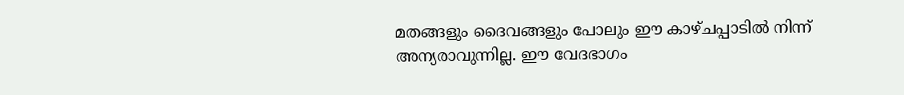മതങ്ങളും ദൈവങ്ങളും പോലും ഈ കാഴ്ചപ്പാടിൽ നിന്ന് അന്യരാവുന്നില്ല. ഈ വേദഭാഗം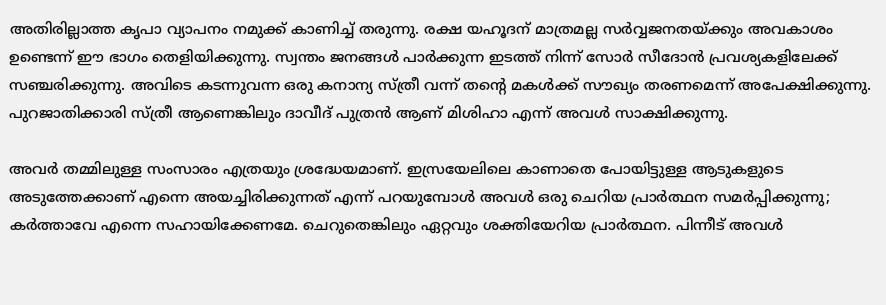അതിരില്ലാത്ത കൃപാ വ്യാപനം നമുക്ക് കാണിച്ച് തരുന്നു. രക്ഷ യഹൂദന് മാത്രമല്ല സർവ്വജനതയ്ക്കും അവകാശം ഉണ്ടെന്ന് ഈ ഭാഗം തെളിയിക്കുന്നു. സ്വന്തം ജനങ്ങൾ പാർക്കുന്ന ഇടത്ത് നിന്ന് സോർ സീദോൻ പ്രവശ്യകളിലേക്ക് സഞ്ചരിക്കുന്നു. അവിടെ കടന്നുവന്ന ഒരു കനാന്യ സ്ത്രീ വന്ന് തന്റെ മകൾക്ക് സൗഖ്യം തരണമെന്ന് അപേക്ഷിക്കുന്നു. പുറജാതിക്കാരി സ്ത്രീ ആണെങ്കിലും ദാവീദ് പുത്രൻ ആണ് മിശിഹാ എന്ന് അവൾ സാക്ഷിക്കുന്നു.

അവർ തമ്മിലുള്ള സംസാരം എത്രയും ശ്രദ്ധേയമാണ്. ഇസ്രയേലിലെ കാണാതെ പോയിട്ടുള്ള ആടുകളുടെ അടുത്തേക്കാണ് എന്നെ അയച്ചിരിക്കുന്നത് എന്ന് പറയുമ്പോൾ അവൾ ഒരു ചെറിയ പ്രാർത്ഥന സമർപ്പിക്കുന്നു; കർത്താവേ എന്നെ സഹായിക്കേണമേ. ചെറുതെങ്കിലും ഏറ്റവും ശക്തിയേറിയ പ്രാർത്ഥന. പിന്നീട് അവൾ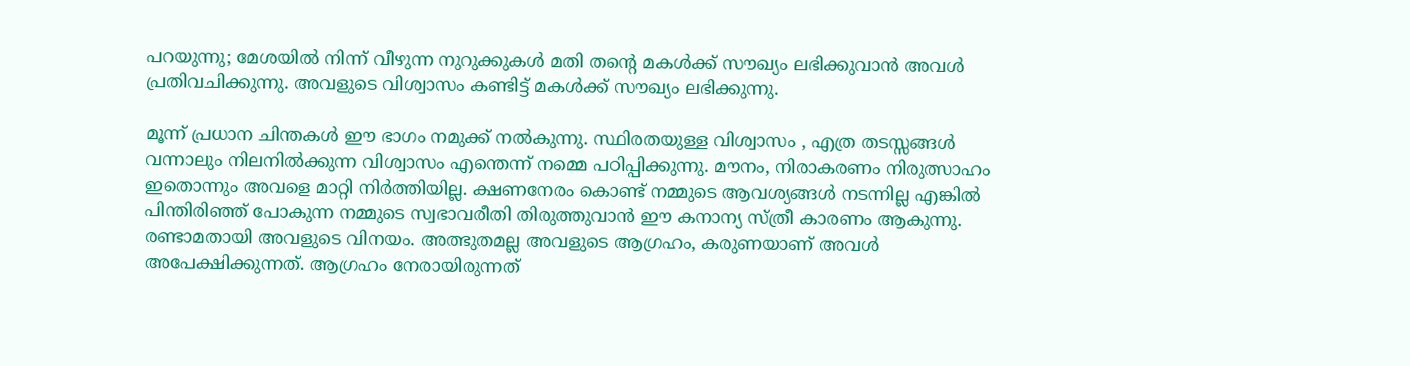പറയുന്നു; മേശയിൽ നിന്ന് വീഴുന്ന നുറുക്കുകൾ മതി തന്റെ മകൾക്ക് സൗഖ്യം ലഭിക്കുവാൻ അവൾ പ്രതിവചിക്കുന്നു. അവളുടെ വിശ്വാസം കണ്ടിട്ട് മകൾക്ക് സൗഖ്യം ലഭിക്കുന്നു.

മൂന്ന് പ്രധാന ചിന്തകൾ ഈ ഭാഗം നമുക്ക് നൽകുന്നു. സ്ഥിരതയുള്ള വിശ്വാസം , എത്ര തടസ്സങ്ങൾ വന്നാലും നിലനിൽക്കുന്ന വിശ്വാസം എന്തെന്ന് നമ്മെ പഠിപ്പിക്കുന്നു. മൗനം, നിരാകരണം നിരുത്സാഹം ഇതൊന്നും അവളെ മാറ്റി നിർത്തിയില്ല. ക്ഷണനേരം കൊണ്ട് നമ്മുടെ ആവശ്യങ്ങൾ നടന്നില്ല എങ്കിൽ പിന്തിരിഞ്ഞ് പോകുന്ന നമ്മുടെ സ്വഭാവരീതി തിരുത്തുവാൻ ഈ കനാന്യ സ്ത്രീ കാരണം ആകുന്നു. രണ്ടാമതായി അവളുടെ വിനയം. അത്ഭുതമല്ല അവളുടെ ആഗ്രഹം, കരുണയാണ് അവൾ അപേക്ഷിക്കുന്നത്. ആഗ്രഹം നേരായിരുന്നത്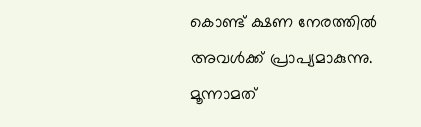കൊണ്ട് ക്ഷണ നേരത്തിൽ അവൾക്ക് പ്രാപ്യമാകുന്നു. മൂന്നാമത്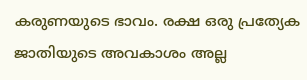കരുണയുടെ ഭാവം. രക്ഷ ഒരു പ്രത്യേക ജാതിയുടെ അവകാശം അല്ല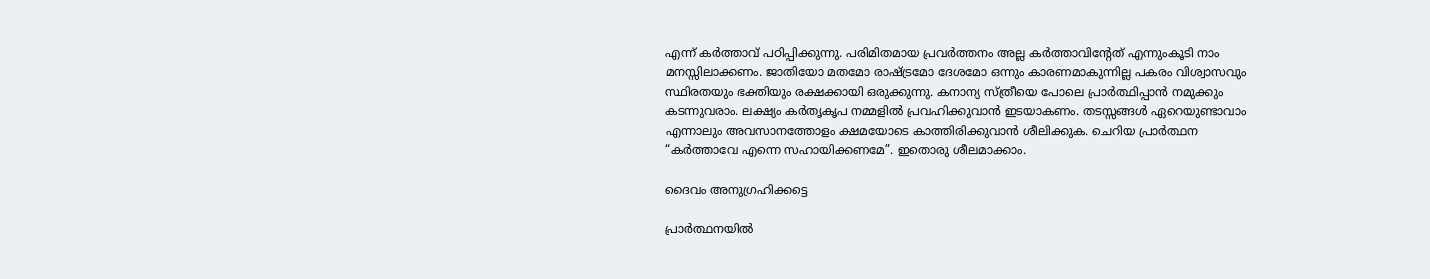എന്ന് കർത്താവ് പഠിപ്പിക്കുന്നു. പരിമിതമായ പ്രവർത്തനം അല്ല കർത്താവിന്റേത് എന്നുംകൂടി നാം മനസ്സിലാക്കണം. ജാതിയോ മതമോ രാഷ്ട്രമോ ദേശമോ ഒന്നും കാരണമാകുന്നില്ല പകരം വിശ്വാസവും സ്ഥിരതയും ഭക്തിയും രക്ഷക്കായി ഒരുക്കുന്നു. കനാന്യ സ്ത്രീയെ പോലെ പ്രാർത്ഥിപ്പാൻ നമുക്കും കടന്നുവരാം. ലക്ഷ്യം കർതൃകൃപ നമ്മളിൽ പ്രവഹിക്കുവാൻ ഇടയാകണം. തടസ്സങ്ങൾ ഏറെയുണ്ടാവാം എന്നാലും അവസാനത്തോളം ക്ഷമയോടെ കാത്തിരിക്കുവാൻ ശീലിക്കുക. ചെറിയ പ്രാർത്ഥന “കർത്താവേ എന്നെ സഹായിക്കണമേ”. ഇതൊരു ശീലമാക്കാം.

ദൈവം അനുഗ്രഹിക്കട്ടെ

പ്രാർത്ഥനയിൽ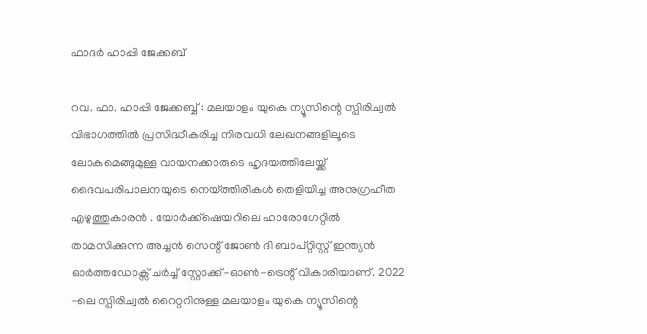ഫാദർ ഹാപ്പി ജേക്കബ്

റവ. ഫാ. ഹാപ്പി ജേക്കബ്ബ് : മലയാളം യുകെ ന്യൂസിന്റെ സ്പിരിച്വൽ വിഭാഗത്തിൽ പ്രസിദ്ധീകരിച്ച നിരവധി ലേഖനങ്ങളിലൂടെ ലോകമെങ്ങുമുള്ള വായനക്കാരുടെ ഹൃദയത്തിലേയ്ക്ക് ദൈവപരിപാലനയുടെ നെയ്ത്തിരികൾ തെളിയിച്ച അനുഗ്രഹീത എഴുത്തുകാരൻ . യോർക്ക്‌ഷെയറിലെ ഹാരോഗേറ്റിൽ താമസിക്കുന്ന അച്ചൻ സെന്റ് ജോൺ ദി ബാപ്റ്റിസ്റ്റ് ഇന്ത്യൻ ഓർത്തഡോക്സ് ചർച്ച് സ്റ്റോക്ക്-ഓൺ-ട്രെന്റ് വികാരിയാണ്. 2022 -ലെ സ്പിരിച്വൽ റൈറ്ററിനുള്ള മലയാളം യുകെ ന്യൂസിന്റെ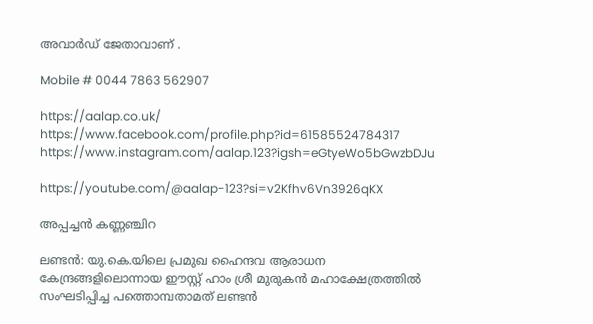അവാർഡ് ജേതാവാണ് .

Mobile # 0044 7863 562907

https://aalap.co.uk/
https://www.facebook.com/profile.php?id=61585524784317
https://www.instagram.com/aalap.123?igsh=eGtyeWo5bGwzbDJu

https://youtube.com/@aalap-123?si=v2Kfhv6Vn3926qKX

അപ്പച്ചൻ കണ്ണഞ്ചിറ

ലണ്ടൻ: യു.കെ.യിലെ പ്രമുഖ ഹൈന്ദവ ആരാധന കേന്ദ്രങ്ങളിലൊന്നായ ഈസ്റ്റ് ഹാം ശ്രീ മുരുകൻ മഹാക്ഷേത്രത്തിൽ സംഘടിപ്പിച്ച പത്തൊമ്പതാമത് ലണ്ടൻ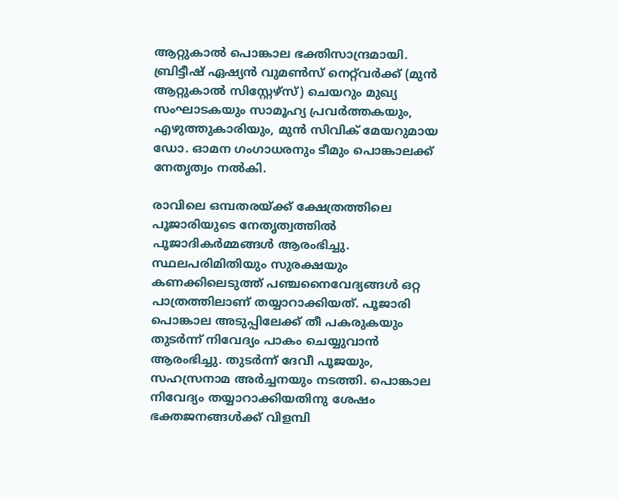ആറ്റുകാൽ പൊങ്കാല ഭക്തിസാന്ദ്രമായി. ബ്രിട്ടീഷ് ഏഷ്യൻ വുമൺസ് നെറ്റ്‌വർക്ക് (മുൻ ആറ്റുകാൽ സിസ്റ്റേഴ്സ്) ചെയറും മുഖ്യ സംഘാടകയും സാമൂഹ്യ പ്രവർത്തകയും, എഴുത്തുകാരിയും, മുൻ സിവിക് മേയറുമായ ഡോ. ഓമന ഗംഗാധരനും ടീമും പൊങ്കാലക്ക് നേതൃത്വം നൽകി.

രാവിലെ ഒമ്പതരയ്ക്ക് ക്ഷേത്രത്തിലെ പൂജാരിയുടെ നേതൃത്വത്തിൽ പൂജാദികർമ്മങ്ങൾ ആരംഭിച്ചു. സ്ഥലപരിമിതിയും സുരക്ഷയും കണക്കിലെടുത്ത് പഞ്ചനൈവേദ്യങ്ങൾ ഒറ്റ പാത്രത്തിലാണ് തയ്യാറാക്കിയത്. പൂജാരി പൊങ്കാല അടുപ്പിലേക്ക് തീ പകരുകയും തുടർന്ന് നിവേദ്യം പാകം ചെയ്യുവാൻ ആരംഭിച്ചു. തുടർന്ന് ദേവീ പൂജയും, സഹസ്രനാമ അർച്ചനയും നടത്തി. പൊങ്കാല നിവേദ്യം തയ്യാറാക്കിയതിനു ശേഷം ഭക്തജനങ്ങൾക്ക് വിളമ്പി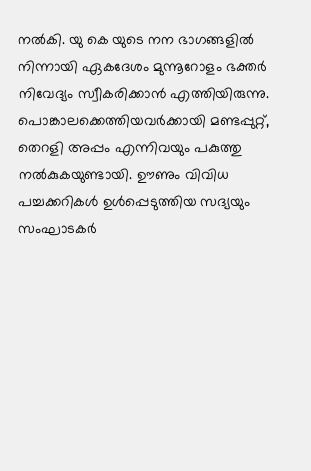നൽകി. യു കെ യുടെ നന ഭാഗങ്ങളിൽ നിന്നായി ഏകദേശം മുന്നൂറോളം ഭക്തർ നിവേദ്യം സ്വീകരിക്കാൻ എത്തിയിരുന്നു. പൊങ്കാലക്കെത്തിയവർക്കായി മണ്ടപ്പുറ്റ്, തെറളി അപ്പം എന്നിവയും പകുത്തു നൽകുകയുണ്ടായി. ഊണും വിവിധ പച്ചക്കറികൾ ഉൾപ്പെടുത്തിയ സദ്യയും സംഘാടകർ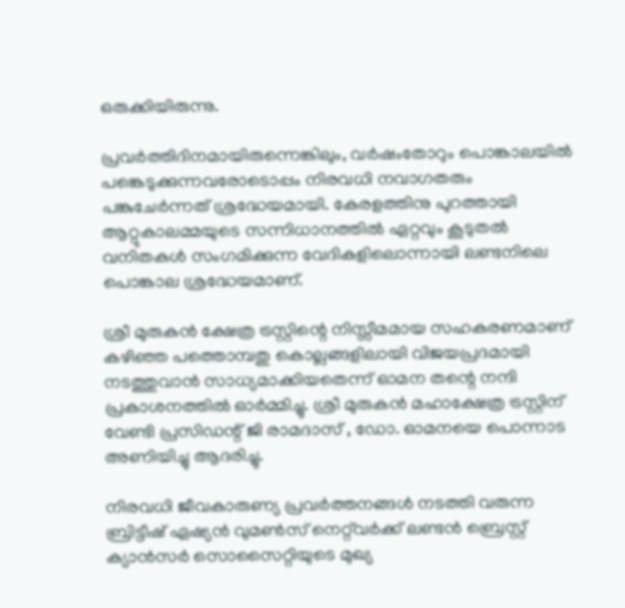ഒരുക്കിയിരുന്നു.

പ്രവർത്തിദിനമായിരുന്നെങ്കിലും, വർഷംതോറും പൊങ്കാലയിൽ പങ്കെടുക്കുന്നവരോടൊപ്പം നിരവധി നവാഗതരും പങ്കുചേർന്നത് ശ്രദ്ധേയമായി. കേരളത്തിനു പുറത്തായി ആറ്റുകാലമ്മയുടെ സന്നിധാനത്തിൽ ഏറ്റവും കൂടുതൽ വനിതകൾ സംഗമിക്കുന്ന വേദികളിലൊന്നായി ലണ്ടനിലെ പൊങ്കാല ശ്രദ്ധേയമാണ്.

ശ്രീ മുരുകൻ ക്ഷേത്ര ട്രസ്റ്റിന്റെ നിസ്സീമമായ സഹകരണമാണ് കഴിഞ്ഞ പത്തൊമ്പതു കൊല്ലങ്ങളിലായി വിജയപ്രദമായി നടത്തുവാൻ സാധ്യമാക്കിയതെന്ന് ഓമന തന്റെ നന്ദി പ്രകാശനത്തിൽ ഓർമ്മിച്ചു. ശ്രീ മുരുകൻ മഹാക്ഷേത്ര ട്രസ്റ്റിന് വേണ്ടി പ്രസിഡന്റ് ജി രാമദാസ് , ഡോ. ഓമനയെ പൊന്നാട അണിയിച്ചു ആദരിച്ചു.

നിരവധി ജീവകാരുണ്യ പ്രവർത്തനങ്ങൾ നടത്തി വരുന്ന ബ്രിട്ടീഷ് ഏഷ്യൻ വുമൺസ് നെറ്റ്‌വർക്ക് ലണ്ടൻ ബ്രെസ്റ്റ് ക്യാൻസർ സൊസൈറ്റിയുടെ മുഖ്യ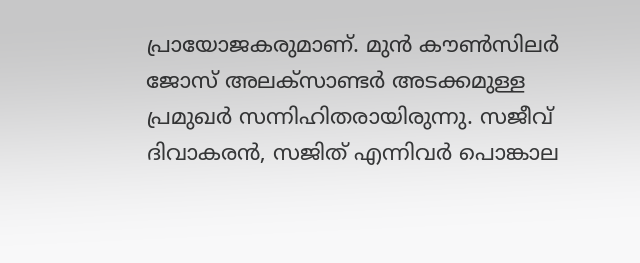പ്രായോജകരുമാണ്. മുൻ കൗൺസിലർ ജോസ് അലക്‌സാണ്ടർ അടക്കമുള്ള പ്രമുഖർ സന്നിഹിതരായിരുന്നു. സജീവ് ദിവാകരൻ, സജിത് എന്നിവർ പൊങ്കാല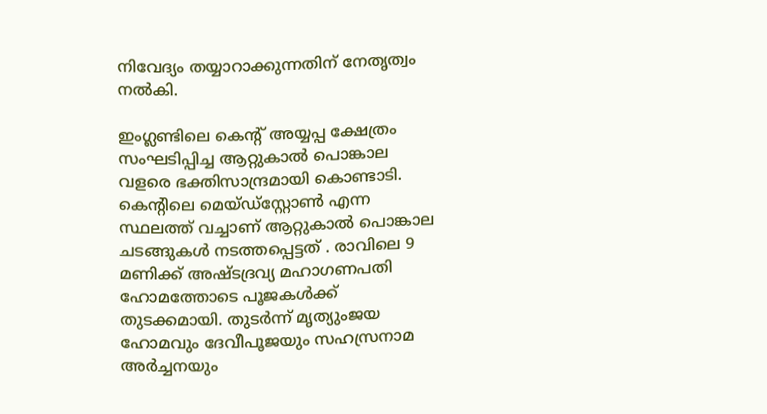നിവേദ്യം തയ്യാറാക്കുന്നതിന് നേതൃത്വം നൽകി.

ഇംഗ്ലണ്ടിലെ കെന്റ് അയ്യപ്പ ക്ഷേത്രം സംഘടിപ്പിച്ച ആറ്റുകാൽ പൊങ്കാല വളരെ ഭക്തിസാന്ദ്രമായി കൊണ്ടാടി. കെന്റിലെ മെയ്ഡ്സ്റ്റോൺ എന്ന സ്ഥലത്ത് വച്ചാണ് ആറ്റുകാൽ പൊങ്കാല ചടങ്ങുകൾ നടത്തപ്പെട്ടത് . രാവിലെ 9 മണിക്ക് അഷ്ടദ്രവ്യ മഹാഗണപതി ഹോമത്തോടെ പൂജകൾക്ക് തുടക്കമായി. തുടർന്ന് മൃത്യുംജയ ഹോമവും ദേവീപൂജയും സഹസ്രനാമ അർച്ചനയും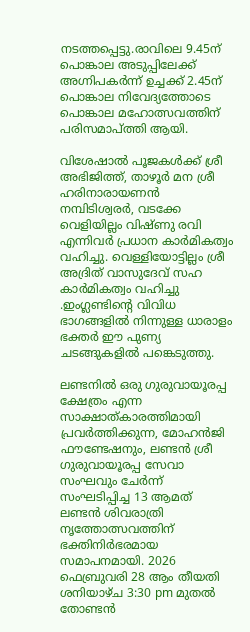നടത്തപ്പെട്ടു.രാവിലെ 9.45ന് പൊങ്കാല അടുപ്പിലേക്ക് അഗ്നിപകർന്ന് ഉച്ചക്ക് 2.45ന് പൊങ്കാല നിവേദ്യത്തോടെ പൊങ്കാല മഹോത്സവത്തിന് പരിസമാപ്ത്തി ആയി.

വിശേഷാൽ പൂജകൾക്ക് ശ്രീ അഭിജിത്ത്, താഴൂർ മന ശ്രീ ഹരിനാരായണൻ നമ്പിടിശ്വരർ, വടക്കേ വെളിയില്ലം വിഷ്ണു രവി എന്നിവർ പ്രധാന കാർമികത്വം വഹിച്ചു. വെള്ളിയോട്ടില്ലം ശ്രീ അദ്രിത് വാസുദേവ് സഹ കാർമികത്വം വഹിച്ചു .ഇംഗ്ലണ്ടിന്റെ വിവിധ ഭാഗങ്ങളിൽ നിന്നുള്ള ധാരാളം ഭക്തർ ഈ പുണ്യ ചടങ്ങുകളിൽ പങ്കെടുത്തു.

ലണ്ടനിൽ ഒരു ഗുരുവായൂരപ്പ ക്ഷേത്രം എന്ന സാക്ഷാത്കാരത്തിമായി പ്രവർത്തിക്കുന്ന, മോഹൻജി ഫൗണ്ടേഷനും, ലണ്ടൻ ശ്രീ ഗുരുവായൂരപ്പ സേവാ സംഘവും ചേർന്ന് സംഘടിപ്പിച്ച 13 ആമത് ലണ്ടൻ ശിവരാത്രി നൃത്തോത്സവത്തിന് ഭക്തിനിർഭരമായ സമാപനമായി. 2026 ഫെബ്രുവരി 28 ആം തീയതി ശനിയാഴ്ച 3:30 pm മുതൽ തോണ്ടൻ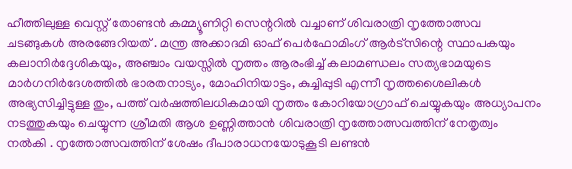ഹീത്തിലുള്ള വെസ്റ്റ് തോണ്ടൻ കമ്മ്യൂണിറ്റി സെന്ററിൽ വച്ചാണ് ശിവരാത്രി നൃത്തോത്സവ ചടങ്ങുകൾ അരങ്ങേറിയത് . മന്ത്ര അക്കാദമി ഓഫ് പെർഫോമിംഗ് ആർട്സിന്റെ സ്ഥാപകയും കലാനിർദ്ദേശികയും, അഞ്ചാം വയസ്സിൽ നൃത്തം ആരംഭിച്ച് കലാമണ്ഡലം സത്യഭാമയുടെ മാർഗനിർദേശത്തിൽ ഭാരതനാട്യം, മോഹിനിയാട്ടം, കുച്ചിപ്പുടി എന്നീ നൃത്തശൈലികൾ അഭ്യസിച്ചിട്ടുള്ള തും, പത്ത് വർഷത്തിലധികമായി നൃത്തം കോറിയോഗ്രാഫ് ചെയ്യുകയും അധ്യാപനം നടത്തുകയും ചെയ്യുന്ന ശ്രീമതി ആശ ഉണ്ണിത്താൻ ശിവരാത്രി നൃത്തോത്സവത്തിന് നേതൃത്വം നൽകി . നൃത്തോത്സവത്തിന് ശേഷം ദീപാരാധനയോടുകൂടി ലണ്ടൻ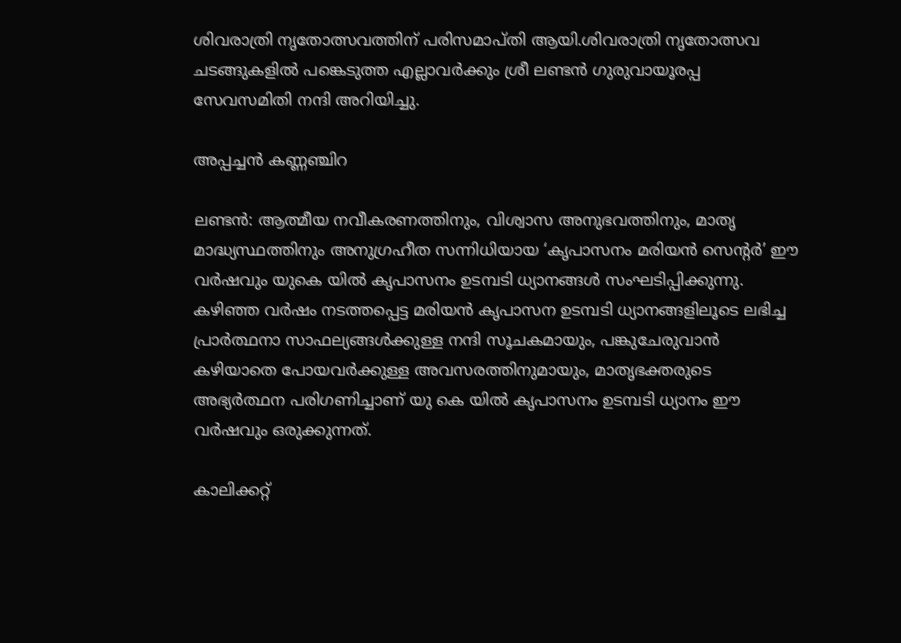ശിവരാത്രി നൃതോത്സവത്തിന് പരിസമാപ്തി ആയി.ശിവരാത്രി നൃതോത്സവ ചടങ്ങുകളിൽ പങ്കെടുത്ത എല്ലാവർക്കും ശ്രീ ലണ്ടൻ ഗുരുവായൂരപ്പ സേവസമിതി നന്ദി അറിയിച്ചു.

അപ്പച്ചൻ കണ്ണഞ്ചിറ

ലണ്ടൻ: ആത്മീയ നവീകരണത്തിനും, വിശ്വാസ അനുഭവത്തിനും, മാതൃ മാദ്ധ്യസ്ഥത്തിനും അനുഗ്രഹീത സന്നിധിയായ ‘കൃപാസനം മരിയൻ സെന്റർ’ ഈ വർഷവും യുകെ യിൽ കൃപാസനം ഉടമ്പടി ധ്യാനങ്ങൾ സംഘടിപ്പിക്കുന്നു. കഴിഞ്ഞ വർഷം നടത്തപ്പെട്ട മരിയൻ കൃപാസന ഉടമ്പടി ധ്യാനങ്ങളിലൂടെ ലഭിച്ച പ്രാർത്ഥനാ സാഫല്യങ്ങൾക്കുള്ള നന്ദി സൂചകമായും, പങ്കുചേരുവാൻ കഴിയാതെ പോയവർക്കുള്ള അവസരത്തിനുമായും, മാതൃഭക്തരുടെ അഭ്യർത്ഥന പരിഗണിച്ചാണ്‌ യു കെ യിൽ കൃപാസനം ഉടമ്പടി ധ്യാനം ഈ വർഷവും ഒരുക്കുന്നത്.

കാലിക്കറ്റ്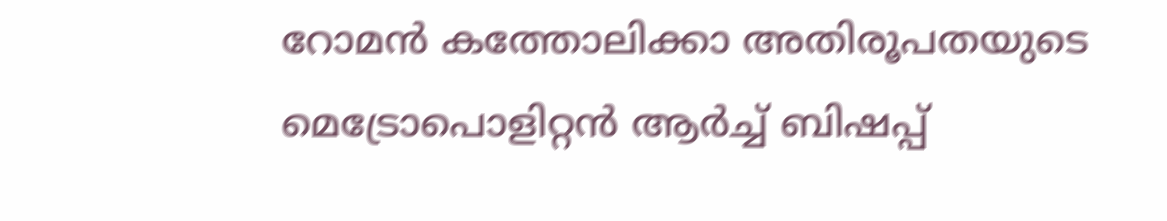റോമൻ കത്തോലിക്കാ അതിരൂപതയുടെ മെട്രോപൊളിറ്റൻ ആർച്ച് ബിഷപ്പ്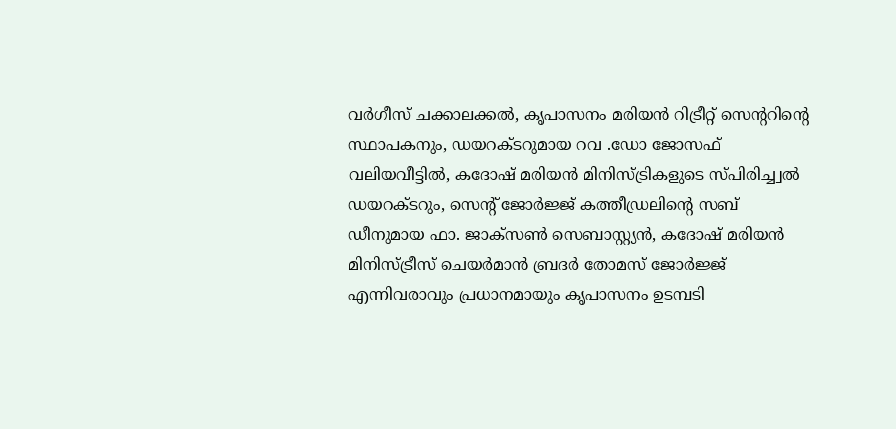വർഗീസ് ചക്കാലക്കൽ, കൃപാസനം മരിയൻ റിട്രീറ്റ് സെന്ററിന്റെ സ്ഥാപകനും, ഡയറക്ടറുമായ റവ .ഡോ ജോസഫ് വലിയവീട്ടിൽ, കദോഷ് മരിയൻ മിനിസ്ട്രികളുടെ സ്‌പിരിച്ച്വൽ ഡയറക്ടറും, സെന്റ് ജോർജ്ജ് കത്തീഡ്രലിന്റെ സബ് ഡീനുമായ ഫാ. ജാക്‌സൺ സെബാസ്റ്റ്യൻ, കദോഷ് മരിയൻ മിനിസ്ട്രീസ് ചെയർമാൻ ബ്രദർ തോമസ് ജോർജ്ജ് എന്നിവരാവും പ്രധാനമായും കൃപാസനം ഉടമ്പടി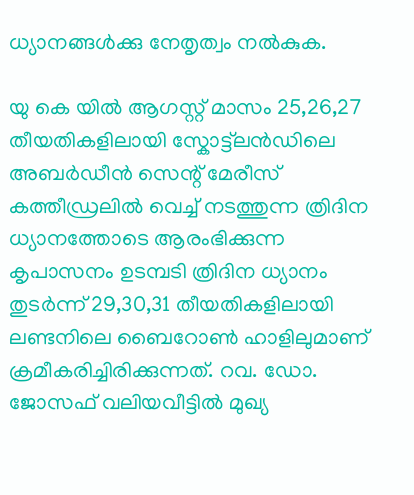ധ്യാനങ്ങൾക്കു നേതൃത്വം നൽകുക.

യു കെ യിൽ ആഗസ്റ്റ്‌ മാസം 25,26,27 തീയതികളിലായി സ്കോട്ട്ലൻഡിലെ അബർഡീൻ സെന്റ് മേരീസ് കത്തീഡ്രലിൽ വെച്ച് നടത്തുന്ന ത്രിദിന ധ്യാനത്തോടെ ആരംഭിക്കുന്ന കൃപാസനം ഉടമ്പടി ത്രിദിന ധ്യാനം തുടർന്ന് 29,30,31 തീയതികളിലായി ലണ്ടനിലെ ബൈറോൺ ഹാളിലുമാണ് ക്രമീകരിച്ചിരിക്കുന്നത്. റവ. ഡോ. ജോസഫ് വലിയവീട്ടിൽ മുഖ്യ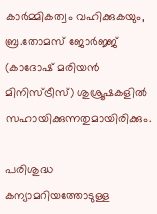കാർമ്മികത്വം വഹിക്കുകയും, ബ്ര.തോമസ് ജോർജ്ജ് (കാദോഷ് മരിയൻ മിനിസ്ട്രീസ്) ശുശ്രൂഷകളിൽ സഹായിക്കുന്നതുമായിരിക്കും.

പരിശുദ്ധ കന്യാമറിയത്തോടുള്ള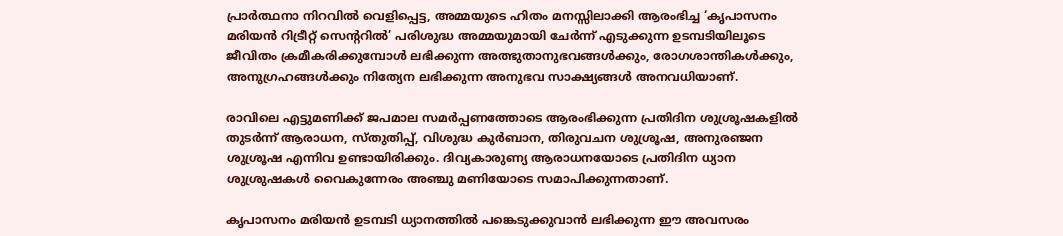പ്രാർത്ഥനാ നിറവിൽ വെളിപ്പെട്ട, അമ്മയുടെ ഹിതം മനസ്സിലാക്കി ആരംഭിച്ച ‘കൃപാസനം മരിയൻ റിട്രീറ്റ് സെന്ററിൽ’ പരിശുദ്ധ അമ്മയുമായി ചേർന്ന് എടുക്കുന്ന ഉടമ്പടിയിലൂടെ ജീവിതം ക്രമീകരിക്കുമ്പോൾ ലഭിക്കുന്ന അത്ഭുതാനുഭവങ്ങൾക്കും, രോഗശാന്തികൾക്കും, അനുഗ്രഹങ്ങൾക്കും നിത്യേന ലഭിക്കുന്ന അനുഭവ സാക്ഷ്യങ്ങൾ അനവധിയാണ്.

രാവിലെ എട്ടുമണിക്ക് ജപമാല സമർപ്പണത്തോടെ ആരംഭിക്കുന്ന പ്രതിദിന ശുശ്രൂഷകളിൽ തുടർന്ന് ആരാധന, സ്തുതിപ്പ്, വിശുദ്ധ കുർബാന, തിരുവചന ശുശ്രൂഷ, അനുരഞ്ജന ശുശ്രൂഷ എന്നിവ ഉണ്ടായിരിക്കും. ദിവ്യകാരുണ്യ ആരാധനയോടെ പ്രതിദിന ധ്യാന ശുശ്രുഷകൾ വൈകുന്നേരം അഞ്ചു മണിയോടെ സമാപിക്കുന്നതാണ്.

കൃപാസനം മരിയൻ ഉടമ്പടി ധ്യാനത്തിൽ പങ്കെടുക്കുവാൻ ലഭിക്കുന്ന ഈ അവസരം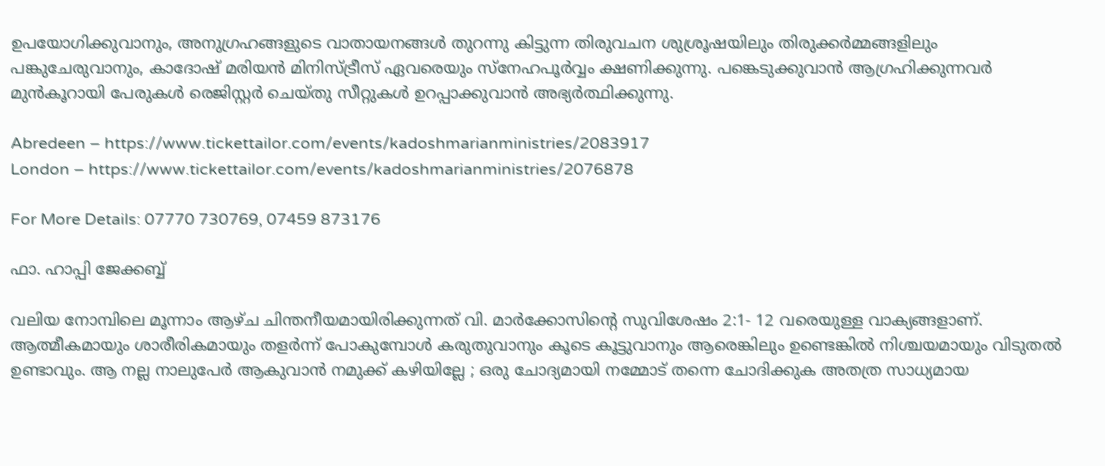ഉപയോഗിക്കുവാനും, അനുഗ്രഹങ്ങളുടെ വാതായനങ്ങൾ തുറന്നു കിട്ടുന്ന തിരുവചന ശുശ്രൂഷയിലും തിരുക്കർമ്മങ്ങളിലും പങ്കുചേരുവാനും, കാദോഷ് മരിയൻ മിനിസ്ട്രീസ് ഏവരെയും സ്നേഹപൂർവ്വം ക്ഷണിക്കുന്നു. പങ്കെടുക്കുവാൻ ആഗ്രഹിക്കുന്നവർ മുൻകൂറായി പേരുകൾ രെജിസ്റ്റർ ചെയ്തു സീറ്റുകൾ ഉറപ്പാക്കുവാൻ അഭ്യർത്ഥിക്കുന്നു.

Abredeen – https://www.tickettailor.com/events/kadoshmarianministries/2083917
London – https://www.tickettailor.com/events/kadoshmarianministries/2076878

For More Details: 07770 730769, 07459 873176

ഫാ. ഹാപ്പി ജേക്കബ്ബ്

വലിയ നോമ്പിലെ മൂന്നാം ആഴ്ച ചിന്തനീയമായിരിക്കുന്നത് വി. മാർക്കോസിന്റെ സുവിശേഷം 2:1- 12 വരെയുള്ള വാക്യങ്ങളാണ്. ആത്മീകമായും ശാരീരികമായും തളർന്ന് പോകുമ്പോൾ കരുതുവാനും കൂടെ കൂട്ടുവാനും ആരെങ്കിലും ഉണ്ടെങ്കിൽ നിശ്ചയമായും വിടുതൽ ഉണ്ടാവും. ആ നല്ല നാലുപേർ ആകുവാൻ നമുക്ക് കഴിയില്ലേ ; ഒരു ചോദ്യമായി നമ്മോട് തന്നെ ചോദിക്കുക അതത്ര സാധ്യമായ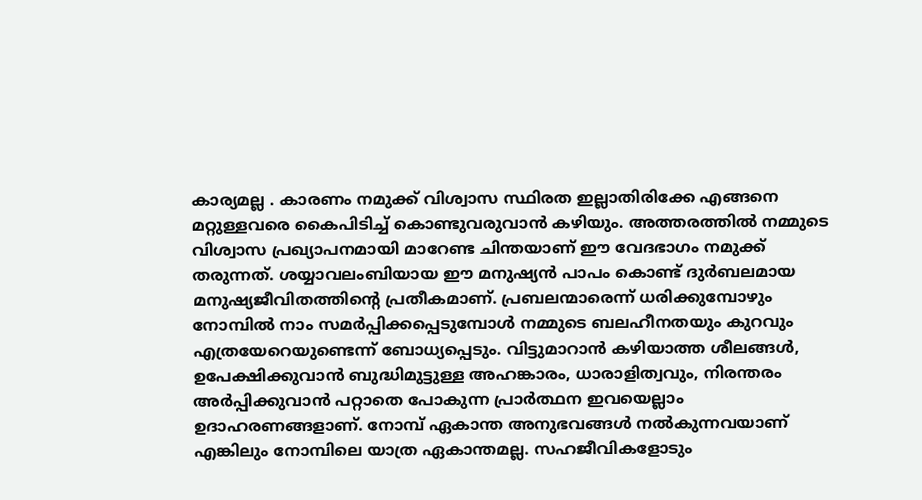കാര്യമല്ല . കാരണം നമുക്ക് വിശ്വാസ സ്ഥിരത ഇല്ലാതിരിക്കേ എങ്ങനെ മറ്റുള്ളവരെ കൈപിടിച്ച് കൊണ്ടുവരുവാൻ കഴിയും. അത്തരത്തിൽ നമ്മുടെ വിശ്വാസ പ്രഖ്യാപനമായി മാറേണ്ട ചിന്തയാണ് ഈ വേദഭാഗം നമുക്ക് തരുന്നത്. ശയ്യാവലംബിയായ ഈ മനുഷ്യൻ പാപം കൊണ്ട് ദുർബലമായ മനുഷ്യജീവിതത്തിന്റെ പ്രതീകമാണ്. പ്രബലന്മാരെന്ന് ധരിക്കുമ്പോഴും നോമ്പിൽ നാം സമർപ്പിക്കപ്പെടുമ്പോൾ നമ്മുടെ ബലഹീനതയും കുറവും എത്രയേറെയുണ്ടെന്ന് ബോധ്യപ്പെടും. വിട്ടുമാറാൻ കഴിയാത്ത ശീലങ്ങൾ, ഉപേക്ഷിക്കുവാൻ ബുദ്ധിമുട്ടുള്ള അഹങ്കാരം, ധാരാളിത്വവും, നിരന്തരം അർപ്പിക്കുവാൻ പറ്റാതെ പോകുന്ന പ്രാർത്ഥന ഇവയെല്ലാം ഉദാഹരണങ്ങളാണ്. നോമ്പ് ഏകാന്ത അനുഭവങ്ങൾ നൽകുന്നവയാണ് എങ്കിലും നോമ്പിലെ യാത്ര ഏകാന്തമല്ല. സഹജീവികളോടും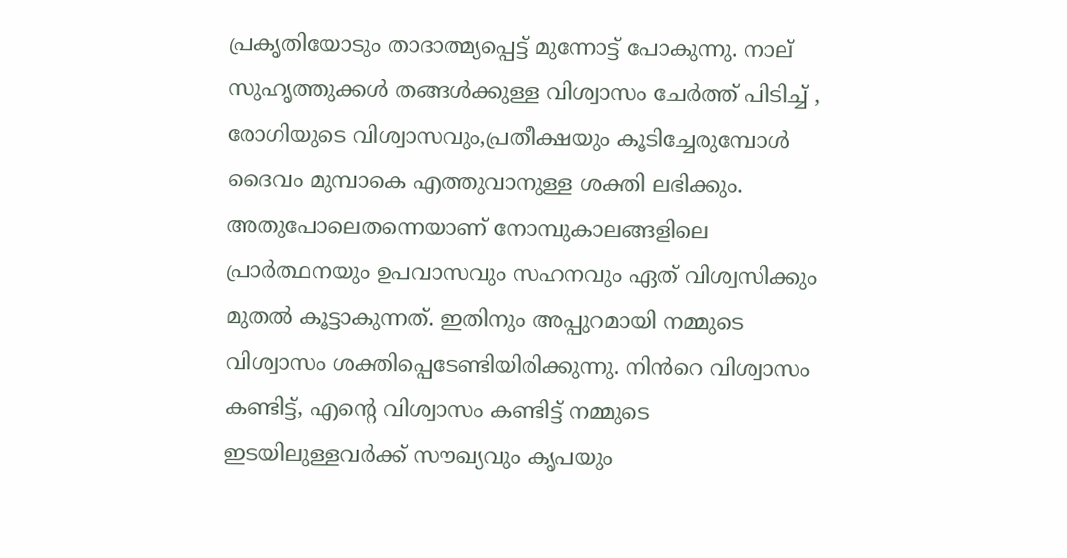പ്രകൃതിയോടും താദാത്മ്യപ്പെട്ട് മുന്നോട്ട് പോകുന്നു. നാല് സുഹൃത്തുക്കൾ തങ്ങൾക്കുള്ള വിശ്വാസം ചേർത്ത് പിടിച്ച് , രോഗിയുടെ വിശ്വാസവും,പ്രതീക്ഷയും കൂടിച്ചേരുമ്പോൾ ദൈവം മുമ്പാകെ എത്തുവാനുള്ള ശക്തി ലഭിക്കും. അതുപോലെതന്നെയാണ് നോമ്പുകാലങ്ങളിലെ പ്രാർത്ഥനയും ഉപവാസവും സഹനവും ഏത് വിശ്വസിക്കും മുതൽ കൂട്ടാകുന്നത്. ഇതിനും അപ്പുറമായി നമ്മുടെ വിശ്വാസം ശക്തിപ്പെടേണ്ടിയിരിക്കുന്നു. നിൻറെ വിശ്വാസം കണ്ടിട്ട്, എന്റെ വിശ്വാസം കണ്ടിട്ട് നമ്മുടെ ഇടയിലുള്ളവർക്ക് സൗഖ്യവും കൃപയും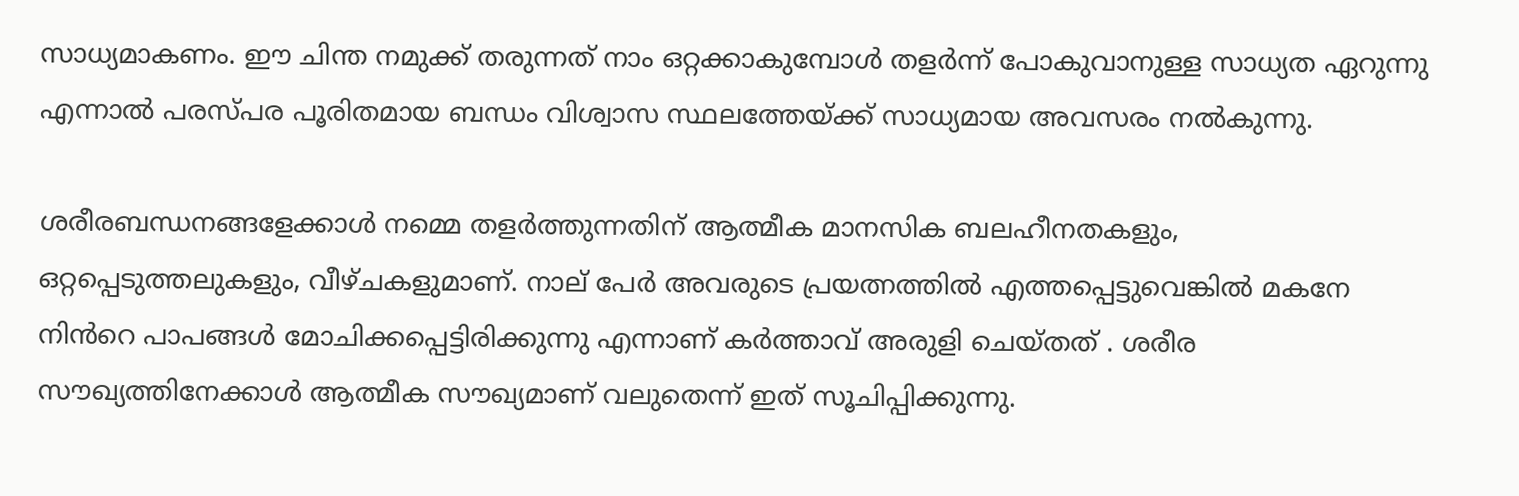സാധ്യമാകണം. ഈ ചിന്ത നമുക്ക് തരുന്നത് നാം ഒറ്റക്കാകുമ്പോൾ തളർന്ന് പോകുവാനുള്ള സാധ്യത ഏറുന്നു എന്നാൽ പരസ്പര പൂരിതമായ ബന്ധം വിശ്വാസ സ്ഥലത്തേയ്ക്ക് സാധ്യമായ അവസരം നൽകുന്നു.

ശരീരബന്ധനങ്ങളേക്കാൾ നമ്മെ തളർത്തുന്നതിന് ആത്മീക മാനസിക ബലഹീനതകളും, ഒറ്റപ്പെടുത്തലുകളും, വീഴ്ചകളുമാണ്. നാല് പേർ അവരുടെ പ്രയത്നത്തിൽ എത്തപ്പെട്ടുവെങ്കിൽ മകനേ നിൻറെ പാപങ്ങൾ മോചിക്കപ്പെട്ടിരിക്കുന്നു എന്നാണ് കർത്താവ് അരുളി ചെയ്തത് . ശരീര സൗഖ്യത്തിനേക്കാൾ ആത്മീക സൗഖ്യമാണ് വലുതെന്ന് ഇത് സൂചിപ്പിക്കുന്നു.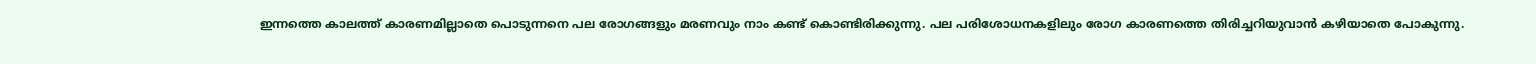ഇന്നത്തെ കാലത്ത് കാരണമില്ലാതെ പൊടുന്നനെ പല രോഗങ്ങളും മരണവും നാം കണ്ട് കൊണ്ടിരിക്കുന്നു. പല പരിശോധനകളിലും രോഗ കാരണത്തെ തിരിച്ചറിയുവാൻ കഴിയാതെ പോകുന്നു.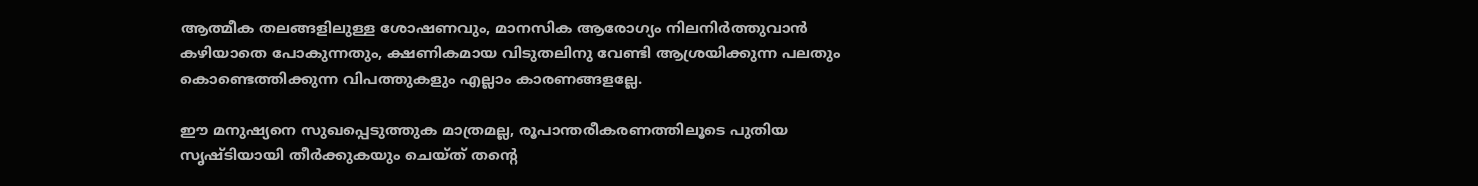ആത്മീക തലങ്ങളിലുള്ള ശോഷണവും, മാനസിക ആരോഗ്യം നിലനിർത്തുവാൻ കഴിയാതെ പോകുന്നതും, ക്ഷണികമായ വിടുതലിനു വേണ്ടി ആശ്രയിക്കുന്ന പലതും കൊണ്ടെത്തിക്കുന്ന വിപത്തുകളും എല്ലാം കാരണങ്ങളല്ലേ.

ഈ മനുഷ്യനെ സുഖപ്പെടുത്തുക മാത്രമല്ല, രൂപാന്തരീകരണത്തിലൂടെ പുതിയ സൃഷ്ടിയായി തീർക്കുകയും ചെയ്ത് തന്റെ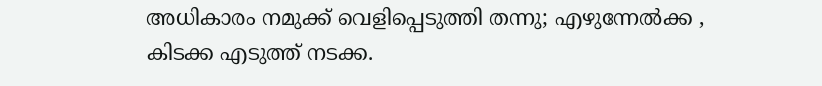അധികാരം നമുക്ക് വെളിപ്പെടുത്തി തന്നു; എഴുന്നേൽക്ക , കിടക്ക എടുത്ത് നടക്ക.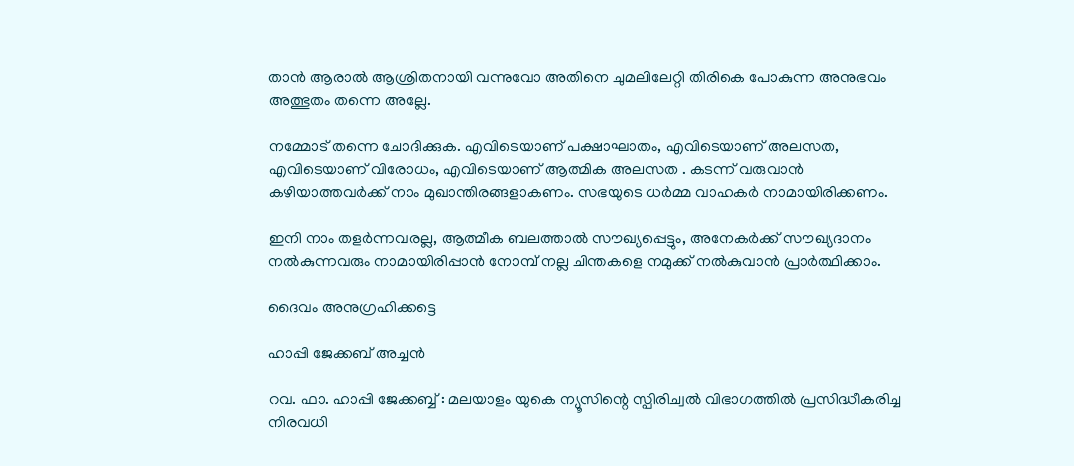താൻ ആരാൽ ആശ്രിതനായി വന്നുവോ അതിനെ ചുമലിലേറ്റി തിരികെ പോകുന്ന അനുഭവം അത്ഭുതം തന്നെ അല്ലേ.

നമ്മോട് തന്നെ ചോദിക്കുക. എവിടെയാണ് പക്ഷാഘാതം, എവിടെയാണ് അലസത, എവിടെയാണ് വിരോധം, എവിടെയാണ് ആത്മിക അലസത . കടന്ന് വരുവാൻ കഴിയാത്തവർക്ക് നാം മുഖാന്തിരങ്ങളാകണം. സഭയുടെ ധർമ്മ വാഹകർ നാമായിരിക്കണം.

ഇനി നാം തളർന്നവരല്ല, ആത്മീക ബലത്താൽ സൗഖ്യപ്പെട്ടും, അനേകർക്ക് സൗഖ്യദാനം നൽകുന്നവരും നാമായിരിപ്പാൻ നോമ്പ് നല്ല ചിന്തകളെ നമുക്ക് നൽകുവാൻ പ്രാർത്ഥിക്കാം.

ദൈവം അനുഗ്രഹിക്കട്ടെ

ഹാപ്പി ജേക്കബ് അച്ചൻ

റവ. ഫാ. ഹാപ്പി ജേക്കബ്ബ് : മലയാളം യുകെ ന്യൂസിന്റെ സ്പിരിച്വൽ വിഭാഗത്തിൽ പ്രസിദ്ധീകരിച്ച നിരവധി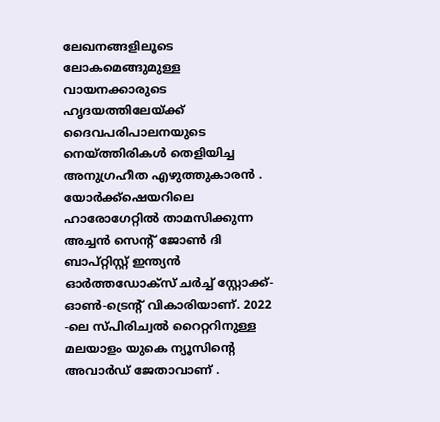ലേഖനങ്ങളിലൂടെ ലോകമെങ്ങുമുള്ള വായനക്കാരുടെ ഹൃദയത്തിലേയ്ക്ക് ദൈവപരിപാലനയുടെ നെയ്ത്തിരികൾ തെളിയിച്ച അനുഗ്രഹീത എഴുത്തുകാരൻ . യോർക്ക്‌ഷെയറിലെ ഹാരോഗേറ്റിൽ താമസിക്കുന്ന അച്ചൻ സെന്റ് ജോൺ ദി ബാപ്റ്റിസ്റ്റ് ഇന്ത്യൻ ഓർത്തഡോക്സ് ചർച്ച് സ്റ്റോക്ക്-ഓൺ-ട്രെന്റ് വികാരിയാണ്. 2022 -ലെ സ്പിരിച്വൽ റൈറ്ററിനുള്ള മലയാളം യുകെ ന്യൂസിന്റെ അവാർഡ് ജേതാവാണ് .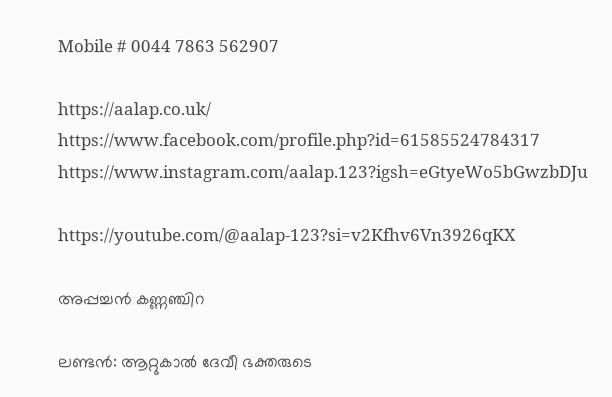Mobile # 0044 7863 562907

https://aalap.co.uk/
https://www.facebook.com/profile.php?id=61585524784317
https://www.instagram.com/aalap.123?igsh=eGtyeWo5bGwzbDJu

https://youtube.com/@aalap-123?si=v2Kfhv6Vn3926qKX

അപ്പച്ചൻ കണ്ണഞ്ചിറ

ലണ്ടൻ: ആറ്റുകാൽ ദേവീ ഭക്തരുടെ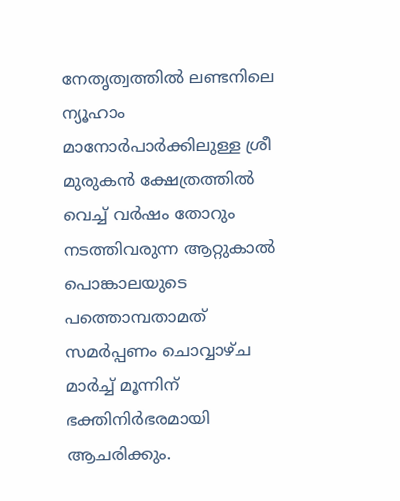നേതൃത്വത്തിൽ ലണ്ടനിലെ ന്യൂഹാം മാനോർപാർക്കിലുള്ള ശ്രീ മുരുകൻ ക്ഷേത്രത്തിൽ വെച്ച് വർഷം തോറും നടത്തിവരുന്ന ആറ്റുകാൽ പൊങ്കാലയുടെ പത്തൊമ്പതാമത്‌ സമർപ്പണം ചൊവ്വാഴ്ച മാർച്ച് മൂന്നിന് ഭക്തിനിർഭരമായി ആചരിക്കും.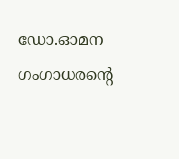ഡോ.ഓമന ഗംഗാധരന്റെ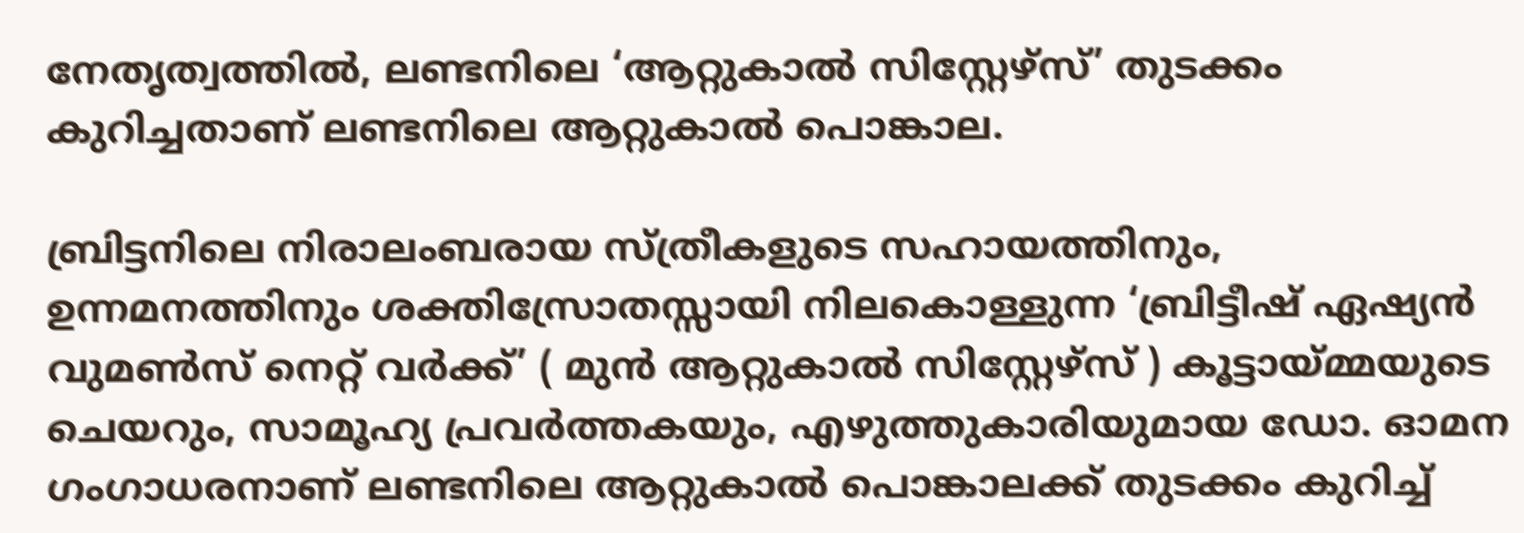നേതൃത്വത്തിൽ, ലണ്ടനിലെ ‘ആറ്റുകാൽ സിസ്റ്റേഴ്സ്’ തുടക്കം കുറിച്ചതാണ് ലണ്ടനിലെ ആറ്റുകാൽ പൊങ്കാല.

ബ്രിട്ടനിലെ നിരാലംബരായ സ്ത്രീകളുടെ സഹായത്തിനും, ഉന്നമനത്തിനും ശക്തിസ്രോതസ്സായി നിലകൊള്ളുന്ന ‘ബ്രിട്ടീഷ് ഏഷ്യൻ വുമണ്‍സ് നെറ്റ് വർക്ക്’ ( മുൻ ആറ്റുകാൽ സിസ്റ്റേഴ്സ് ) കൂട്ടായ്മ്മയുടെ ചെയറും, സാമൂഹ്യ പ്രവർത്തകയും, എഴുത്തുകാരിയുമായ ഡോ. ഓമന ഗംഗാധരനാണ് ലണ്ടനിലെ ആറ്റുകാൽ പൊങ്കാലക്ക് തുടക്കം കുറിച്ച്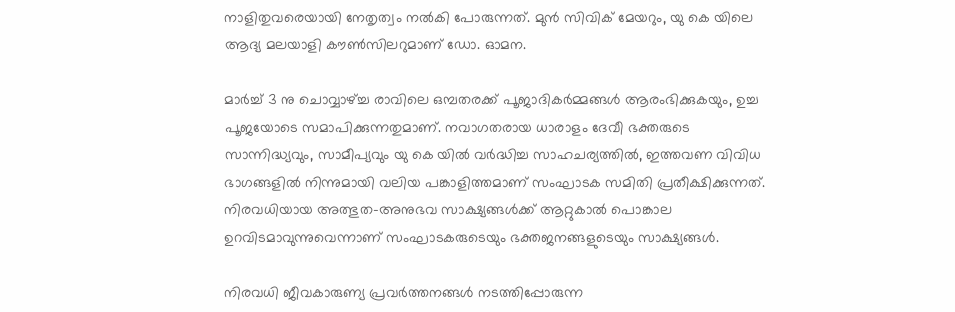നാളിതുവരെയായി നേതൃത്വം നൽകി പോരുന്നത്. മുൻ സിവിക് മേയറും, യു കെ യിലെ ആദ്യ മലയാളി കൗൺസിലറുമാണ്‌ ഡോ. ഓമന.

മാർച്ച് 3 നു ചൊവ്വാഴ്ച്ച രാവിലെ ഒമ്പതരക്ക് പൂജാദികർമ്മങ്ങൾ ആരംഭിക്കുകയും, ഉച്ച പൂജയോടെ സമാപിക്കുന്നതുമാണ്. നവാഗതരായ ധാരാളം ദേവീ ഭക്തരുടെ സാന്നിദ്ധ്യവും, സാമീപ്യവും യു കെ യിൽ വർദ്ധിച്ച സാഹചര്യത്തിൽ, ഇത്തവണ വിവിധ ഭാഗങ്ങളിൽ നിന്നുമായി വലിയ പങ്കാളിത്തമാണ് സംഘാടക സമിതി പ്രതീക്ഷിക്കുന്നത്. നിരവധിയായ അത്ഭുത-അനുഭവ സാക്ഷ്യങ്ങൾക്ക്‌ ആറ്റുകാൽ പൊങ്കാല ഉറവിടമാവുന്നുവെന്നാണ് സംഘാടകരുടെയും ഭക്തജനങ്ങളുടെയും സാക്ഷ്യങ്ങൾ.

നിരവധി ജീവകാരുണ്യ പ്രവർത്തനങ്ങൾ നടത്തിപ്പോരുന്ന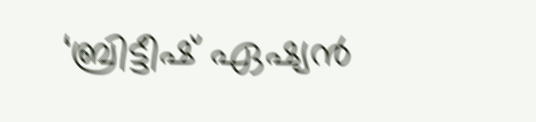‘ബ്രിട്ടീഷ് ഏഷ്യൻ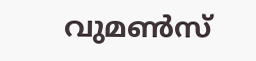വുമണ്‍സ്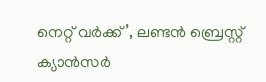നെറ്റ് വർക്ക്’, ലണ്ടൻ ബ്രെസ്റ്റ് ക്യാൻസർ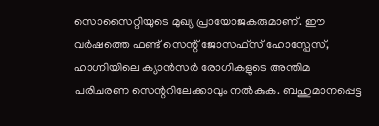സൊസൈറ്റിയുടെ മുഖ്യ പ്രായോജകരുമാണ്. ഈ വർഷത്തെ ഫണ്ട് സെന്റ് ജോസഫ്സ് ഹോസ്പേസ്, ഹാഗ്നിയിലെ ക്യാൻസർ രോഗികളുടെ അന്തിമ പരിചരണ സെന്ററിലേക്കാവും നൽകുക. ബഹുമാനപ്പെട്ട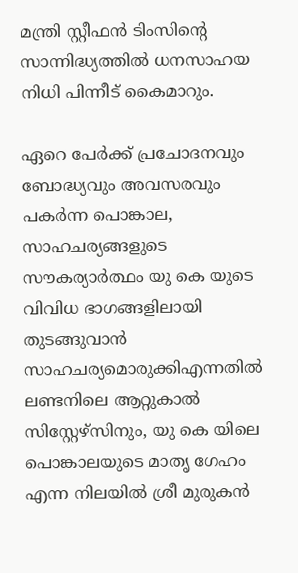മന്ത്രി സ്റ്റീഫൻ ടിംസിന്റെ സാന്നിദ്ധ്യത്തിൽ ധനസാഹയ നിധി പിന്നീട് കൈമാറും.

ഏറെ പേർക്ക് പ്രചോദനവും ബോദ്ധ്യവും അവസരവും പകർന്ന പൊങ്കാല, സാഹചര്യങ്ങളുടെ സൗകര്യാർത്ഥം യു കെ യുടെ വിവിധ ഭാഗങ്ങളിലായി തുടങ്ങുവാൻ സാഹചര്യമൊരുക്കിഎന്നതിൽ ലണ്ടനിലെ ആറ്റുകാൽ സിസ്റ്റേഴ്സിനും, യു കെ യിലെ പൊങ്കാലയുടെ മാതൃ ഗേഹം എന്ന നിലയിൽ ശ്രീ മുരുകൻ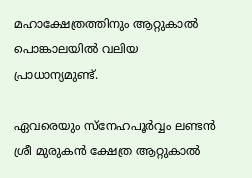മഹാക്ഷേത്രത്തിനും ആറ്റുകാൽ പൊങ്കാലയിൽ വലിയ പ്രാധാന്യമുണ്ട്.

ഏവരെയും സ്നേഹപൂർവ്വം ലണ്ടൻ ശ്രീ മുരുകൻ ക്ഷേത്ര ആറ്റുകാൽ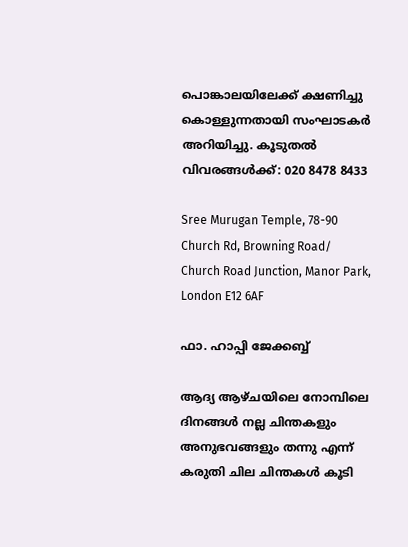പൊങ്കാലയിലേക്ക് ക്ഷണിച്ചു കൊള്ളുന്നതായി സംഘാടകർ അറിയിച്ചു. കൂടുതൽ വിവരങ്ങൾക്ക്: 020 8478 8433

Sree Murugan Temple, 78-90 Church Rd, Browning Road/ Church Road Junction, Manor Park, London E12 6AF

ഫാ. ഹാപ്പി ജേക്കബ്ബ്

ആദ്യ ആഴ്ചയിലെ നോമ്പിലെ ദിനങ്ങൾ നല്ല ചിന്തകളും അനുഭവങ്ങളും തന്നു എന്ന് കരുതി ചില ചിന്തകൾ കൂടി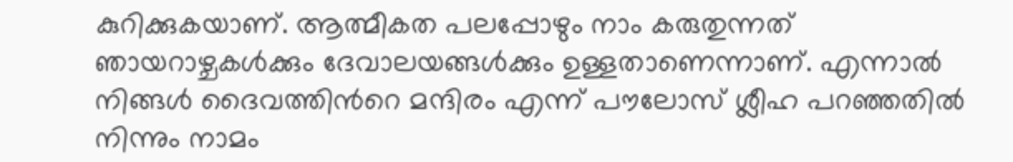കുറിക്കുകയാണ്. ആത്മീകത പലപ്പോഴും നാം കരുതുന്നത് ഞായറാഴ്ചകൾക്കും ദേവാലയങ്ങൾക്കും ഉള്ളതാണെന്നാണ്. എന്നാൽ നിങ്ങൾ ദൈവത്തിൻറെ മന്ദിരം എന്ന് പൗലോസ് ശ്ലീഹ പറഞ്ഞതിൽ നിന്നും നാമം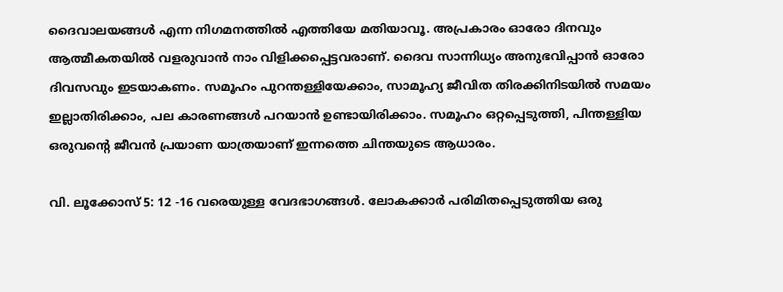ദൈവാലയങ്ങൾ എന്ന നിഗമനത്തിൽ എത്തിയേ മതിയാവൂ. അപ്രകാരം ഓരോ ദിനവും ആത്മീകതയിൽ വളരുവാൻ നാം വിളിക്കപ്പെട്ടവരാണ്. ദൈവ സാന്നിധ്യം അനുഭവിപ്പാൻ ഓരോ ദിവസവും ഇടയാകണം. സമൂഹം പുറന്തള്ളിയേക്കാം, സാമൂഹ്യ ജീവിത തിരക്കിനിടയിൽ സമയം ഇല്ലാതിരിക്കാം, പല കാരണങ്ങൾ പറയാൻ ഉണ്ടായിരിക്കാം. സമൂഹം ഒറ്റപ്പെടുത്തി, പിന്തള്ളിയ ഒരുവന്റെ ജീവൻ പ്രയാണ യാത്രയാണ് ഇന്നത്തെ ചിന്തയുടെ ആധാരം.

വി. ലൂക്കോസ് 5: 12 -16 വരെയുള്ള വേദഭാഗങ്ങൾ. ലോകക്കാർ പരിമിതപ്പെടുത്തിയ ഒരു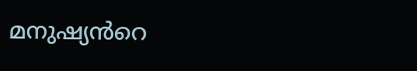മനുഷ്യൻറെ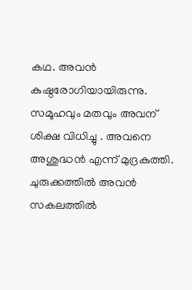കഥ. അവൻ കുഷ്ഠരോഗിയായിരുന്നു. സമൂഹവും മതവും അവന് ശിക്ഷ വിധിച്ചു . അവനെ അശുദ്ധൻ എന്ന് മുദ്രകുത്തി. ചുരുക്കത്തിൽ അവൻ സകലത്തിൽ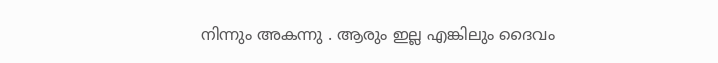നിന്നും അകന്നു . ആരും ഇല്ല എങ്കിലും ദൈവം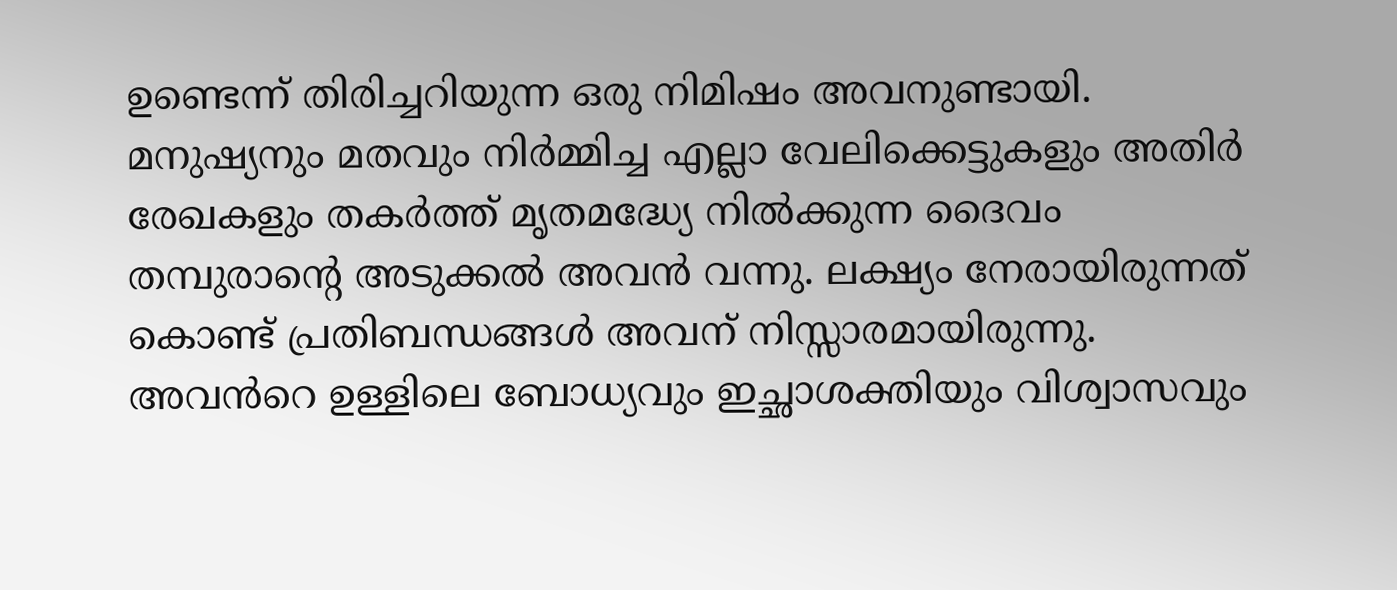ഉണ്ടെന്ന് തിരിച്ചറിയുന്ന ഒരു നിമിഷം അവനുണ്ടായി. മനുഷ്യനും മതവും നിർമ്മിച്ച എല്ലാ വേലിക്കെട്ടുകളും അതിർ രേഖകളും തകർത്ത് മൃതമദ്ധ്യേ നിൽക്കുന്ന ദൈവം തമ്പുരാൻ്റെ അടുക്കൽ അവൻ വന്നു. ലക്ഷ്യം നേരായിരുന്നത് കൊണ്ട് പ്രതിബന്ധങ്ങൾ അവന് നിസ്സാരമായിരുന്നു. അവൻറെ ഉള്ളിലെ ബോധ്യവും ഇച്ഛാശക്തിയും വിശ്വാസവും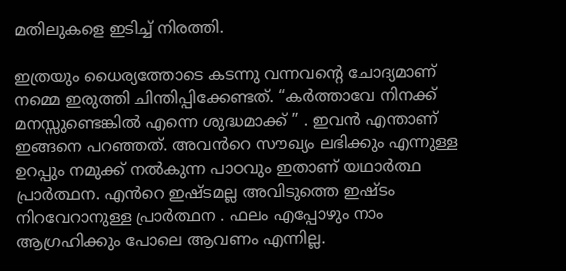മതിലുകളെ ഇടിച്ച് നിരത്തി.

ഇത്രയും ധൈര്യത്തോടെ കടന്നു വന്നവന്റെ ചോദ്യമാണ് നമ്മെ ഇരുത്തി ചിന്തിപ്പിക്കേണ്ടത്. “കർത്താവേ നിനക്ക് മനസ്സുണ്ടെങ്കിൽ എന്നെ ശുദ്ധമാക്ക് ” . ഇവൻ എന്താണ് ഇങ്ങനെ പറഞ്ഞത്. അവൻറെ സൗഖ്യം ലഭിക്കും എന്നുള്ള ഉറപ്പും നമുക്ക് നൽകുന്ന പാഠവും ഇതാണ് യഥാർത്ഥ പ്രാർത്ഥന. എൻറെ ഇഷ്ടമല്ല അവിടുത്തെ ഇഷ്ടം നിറവേറാനുള്ള പ്രാർത്ഥന . ഫലം എപ്പോഴും നാം ആഗ്രഹിക്കും പോലെ ആവണം എന്നില്ല.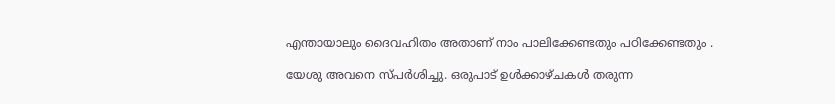എന്തായാലും ദൈവഹിതം അതാണ് നാം പാലിക്കേണ്ടതും പഠിക്കേണ്ടതും .

യേശു അവനെ സ്പർശിച്ചു. ഒരുപാട് ഉൾക്കാഴ്ചകൾ തരുന്ന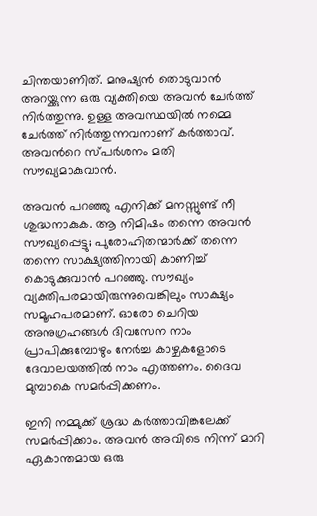ചിന്തയാണിത്. മനുഷ്യൻ തൊടുവാൻ അറയ്ക്കുന്ന ഒരു വ്യക്തിയെ അവൻ ചേർത്ത് നിർത്തുന്നു. ഉള്ള അവസ്ഥയിൽ നമ്മെ ചേർത്ത് നിർത്തുന്നവനാണ് കർത്താവ്. അവൻറെ സ്പർശനം മതി സൗഖ്യമാകുവാൻ.

അവൻ പറഞ്ഞു എനിക്ക് മനസ്സുണ്ട് നീ ശുദ്ധനാകുക. ആ നിമിഷം തന്നെ അവൻ സൗഖ്യപ്പെട്ടു; പുരോഹിതന്മാർക്ക് തന്നെ തന്നെ സാക്ഷ്യത്തിനായി കാണിച്ച് കൊടുക്കുവാൻ പറഞ്ഞു. സൗഖ്യം വ്യക്തിപരമായിരുന്നുവെങ്കിലും സാക്ഷ്യം സമൂഹപരമാണ്. ഓരോ ചെറിയ അനുഗ്രഹങ്ങൾ ദിവസേന നാം പ്രാപിക്കുമ്പോഴും നേർച്ച കാഴ്ചകളോടെ ദേവാലയത്തിൽ നാം എത്തണം. ദൈവ മുമ്പാകെ സമർപ്പിക്കണം.

ഇനി നമ്മുക്ക് ശ്രദ്ധ കർത്താവിങ്കലേക്ക് സമർപ്പിക്കാം. അവൻ അവിടെ നിന്ന് മാറി ഏകാന്തമായ ഒരു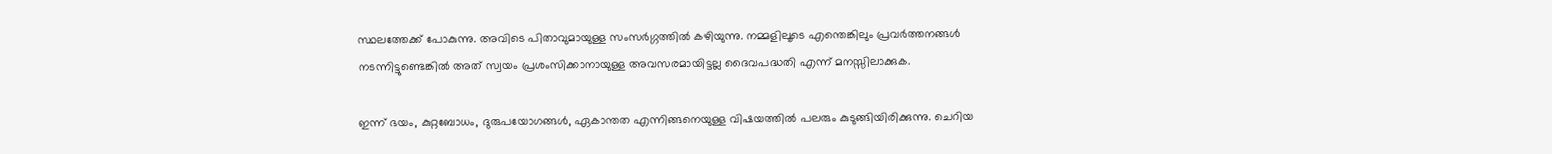സ്ഥലത്തേക്ക് പോകുന്നു. അവിടെ പിതാവുമായുള്ള സംസർഗ്ഗത്തിൽ കഴിയുന്നു. നമ്മളിലൂടെ എന്തെങ്കിലും പ്രവർത്തനങ്ങൾ നടന്നിട്ടുണ്ടെങ്കിൽ അത് സ്വയം പ്രശംസിക്കാനായുള്ള അവസരമായിട്ടല്ല ദൈവപദ്ധതി എന്ന് മനസ്സിലാക്കുക.

ഇന്ന് ഭയം, കുറ്റബോധം, ദുരുപയോഗങ്ങൾ, ഏകാന്തത എന്നിങ്ങനെയുള്ള വിഷയത്തിൽ പലരും കുടുങ്ങിയിരിക്കുന്നു. ചെറിയ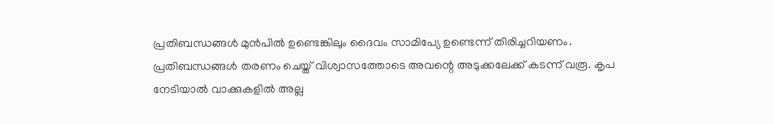പ്രതിബന്ധങ്ങൾ മുൻപിൽ ഉണ്ടെങ്കിലും ദൈവം സാമിപ്യേ ഉണ്ടെന്ന് തിരിച്ചറിയണം. പ്രതിബന്ധങ്ങൾ തരണം ചെയ്ത് വിശ്വാസത്തോടെ അവന്റെ അടുക്കലേക്ക് കടന്ന് വരൂ. കൃപ നേടിയാൽ വാക്കുകളിൽ അല്ല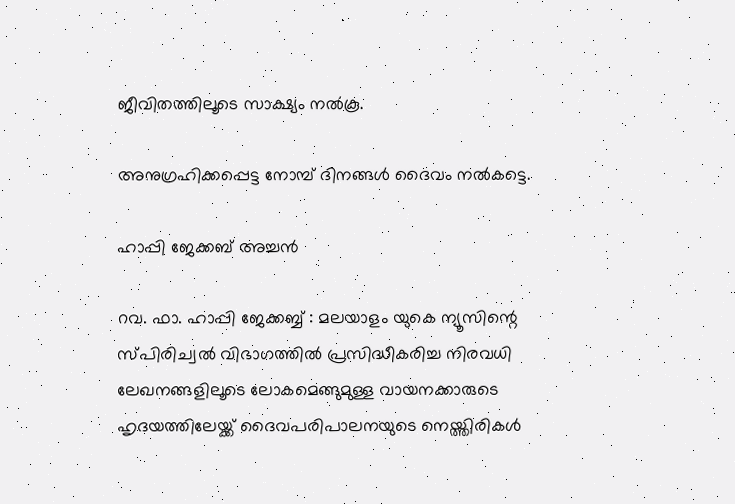ജീവിതത്തിലൂടെ സാക്ഷ്യം നൽകൂ.

അനുഗ്രഹിക്കപ്പെട്ട നോമ്പ് ദിനങ്ങൾ ദൈവം നൽകട്ടെ.

ഹാപ്പി ജേക്കബ് അച്ചൻ

റവ. ഫാ. ഹാപ്പി ജേക്കബ്ബ് : മലയാളം യുകെ ന്യൂസിന്റെ സ്പിരിച്വൽ വിഭാഗത്തിൽ പ്രസിദ്ധീകരിച്ച നിരവധി ലേഖനങ്ങളിലൂടെ ലോകമെങ്ങുമുള്ള വായനക്കാരുടെ ഹൃദയത്തിലേയ്ക്ക് ദൈവപരിപാലനയുടെ നെയ്ത്തിരികൾ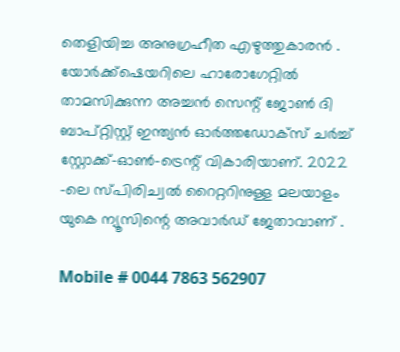തെളിയിച്ച അനുഗ്രഹീത എഴുത്തുകാരൻ . യോർക്ക്‌ഷെയറിലെ ഹാരോഗേറ്റിൽ താമസിക്കുന്ന അച്ചൻ സെന്റ് ജോൺ ദി ബാപ്റ്റിസ്റ്റ് ഇന്ത്യൻ ഓർത്തഡോക്സ് ചർച്ച് സ്റ്റോക്ക്-ഓൺ-ട്രെന്റ് വികാരിയാണ്. 2022 -ലെ സ്പിരിച്വൽ റൈറ്ററിനുള്ള മലയാളം യുകെ ന്യൂസിന്റെ അവാർഡ് ജേതാവാണ് .

Mobile # 0044 7863 562907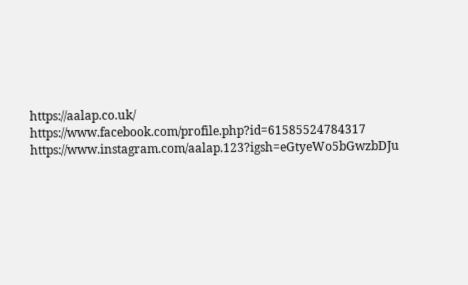https://aalap.co.uk/
https://www.facebook.com/profile.php?id=61585524784317
https://www.instagram.com/aalap.123?igsh=eGtyeWo5bGwzbDJu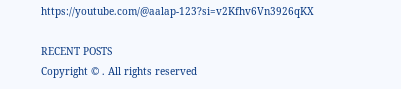https://youtube.com/@aalap-123?si=v2Kfhv6Vn3926qKX

RECENT POSTS
Copyright © . All rights reserved